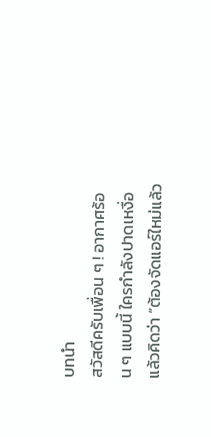บทนำ
สวัสดีครับเพื่อน ๆ ! อากาศร้อน ๆ แบบนี้ ใครกำลังปาดเหงื่อแล้วคิดว่า “ต้องจัดแอร์ใหม่แล้ว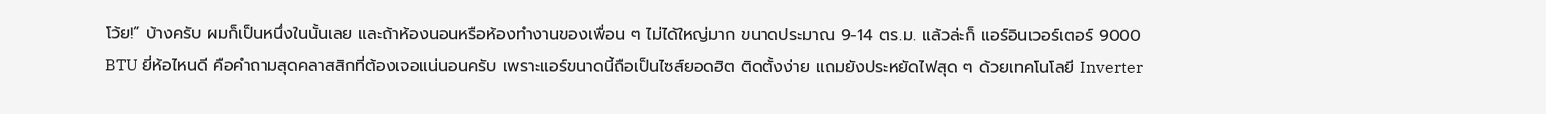โว้ย!” บ้างครับ ผมก็เป็นหนึ่งในนั้นเลย และถ้าห้องนอนหรือห้องทำงานของเพื่อน ๆ ไม่ได้ใหญ่มาก ขนาดประมาณ 9-14 ตร.ม. แล้วล่ะก็ แอร์อินเวอร์เตอร์ 9000 BTU ยี่ห้อไหนดี คือคำถามสุดคลาสสิกที่ต้องเจอแน่นอนครับ เพราะแอร์ขนาดนี้ถือเป็นไซส์ยอดฮิต ติดตั้งง่าย แถมยังประหยัดไฟสุด ๆ ด้วยเทคโนโลยี Inverter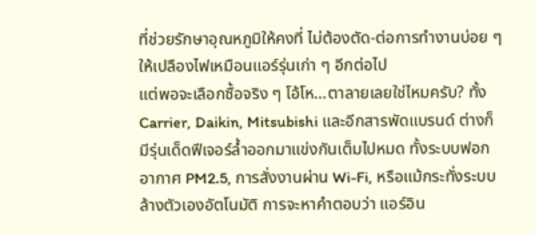ที่ช่วยรักษาอุณหภูมิให้คงที่ ไม่ต้องตัด-ต่อการทำงานบ่อย ๆ ให้เปลืองไฟเหมือนแอร์รุ่นเก่า ๆ อีกต่อไป
แต่พอจะเลือกซื้อจริง ๆ โอ้โห…ตาลายเลยใช่ไหมครับ? ทั้ง Carrier, Daikin, Mitsubishi และอีกสารพัดแบรนด์ ต่างก็มีรุ่นเด็ดฟีเจอร์ล้ำออกมาแข่งกันเต็มไปหมด ทั้งระบบฟอกอากาศ PM2.5, การสั่งงานผ่าน Wi-Fi, หรือแม้กระทั่งระบบล้างตัวเองอัตโนมัติ การจะหาคำตอบว่า แอร์อิน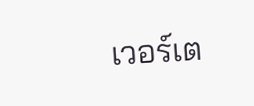เวอร์เต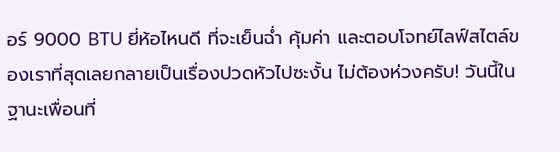อร์ 9000 BTU ยี่ห้อไหนดี ที่จะเย็นฉ่ำ คุ้มค่า และตอบโจทย์ไลฟ์สไตล์ของเราที่สุดเลยกลายเป็นเรื่องปวดหัวไปซะงั้น ไม่ต้องห่วงครับ! วันนี้ในฐานะเพื่อนที่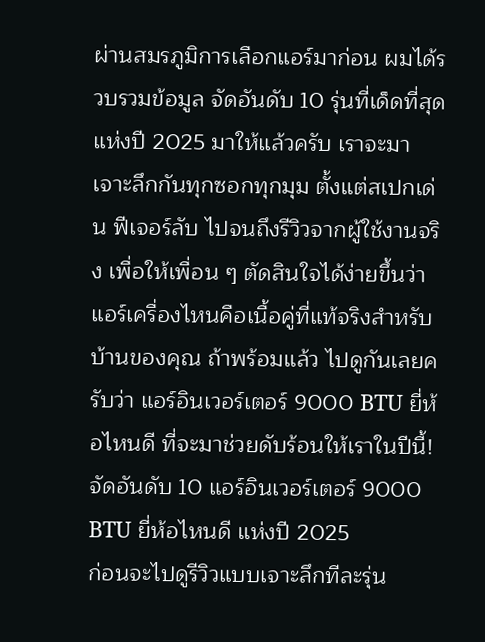ผ่านสมรภูมิการเลือกแอร์มาก่อน ผมได้รวบรวมข้อมูล จัดอันดับ 10 รุ่นที่เด็ดที่สุดแห่งปี 2025 มาให้แล้วครับ เราจะมาเจาะลึกกันทุกซอกทุกมุม ตั้งแต่สเปกเด่น ฟีเจอร์ลับ ไปจนถึงรีวิวจากผู้ใช้งานจริง เพื่อให้เพื่อน ๆ ตัดสินใจได้ง่ายขึ้นว่าแอร์เครื่องไหนคือเนื้อคู่ที่แท้จริงสำหรับบ้านของคุณ ถ้าพร้อมแล้ว ไปดูกันเลยครับว่า แอร์อินเวอร์เตอร์ 9000 BTU ยี่ห้อไหนดี ที่จะมาช่วยดับร้อนให้เราในปีนี้!
จัดอันดับ 10 แอร์อินเวอร์เตอร์ 9000 BTU ยี่ห้อไหนดี แห่งปี 2025
ก่อนจะไปดูรีวิวแบบเจาะลึกทีละรุ่น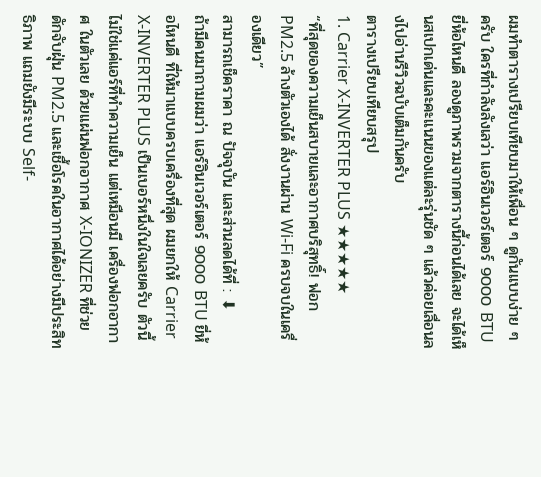ผมทำตารางเปรียบเทียบมาให้เพื่อน ๆ ดูกันแบบง่าย ๆ ครับ ใครที่กำลังลังเลว่า แอร์อินเวอร์เตอร์ 9000 BTU ยี่ห้อไหนดี ลองดูภาพรวมจากตารางนี้ก่อนได้เลย จะได้เห็นสเปกเด่นและคะแนนของแต่ละรุ่นชัด ๆ แล้วค่อยเลื่อนลงไปอ่านรีวิวฉบับเต็มกันครับ
ตารางเปรียบเทียบสรุป
1. Carrier X-INVERTER PLUS ★★★★★
“ที่สุดของความเย็นสบายและอากาศบริสุทธิ์! ฟอก PM2.5 ล้างตัวเองได้ สั่งงานผ่าน Wi-Fi ครบจบในเครื่องเดียว”
สามารถเช็คราคา ณ ปัจจุบัน และส่วนลดได้ที่ : ⬇
ถ้ามีคนมาถามผมว่า แอร์อินเวอร์เตอร์ 9000 BTU ยี่ห้อไหนดี ที่ให้มาแบบครบเครื่องที่สุด ผมยกให้ Carrier X-INVERTER PLUS เป็นเบอร์หนึ่งในใจเลยครับ ตัวนี้ไม่ใช่แค่แอร์ที่ทำความเย็น แต่เหมือนมี เครื่องฟอกอากาศ ในตัวเลย ด้วยแผ่นฟอกอากาศ X-IONIZER ที่ช่วยดักจับฝุ่น PM2.5 และเชื้อโรคในอากาศได้อย่างมีประสิทธิภาพ แถมยังมีระบบ Self-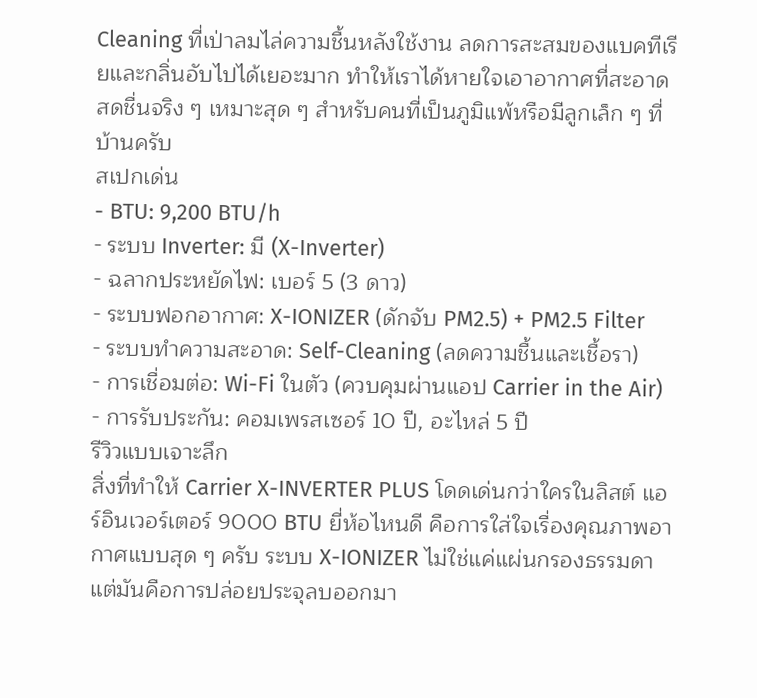Cleaning ที่เป่าลมไล่ความชื้นหลังใช้งาน ลดการสะสมของแบคทีเรียและกลิ่นอับไปได้เยอะมาก ทำให้เราได้หายใจเอาอากาศที่สะอาดสดชื่นจริง ๆ เหมาะสุด ๆ สำหรับคนที่เป็นภูมิแพ้หรือมีลูกเล็ก ๆ ที่บ้านครับ
สเปกเด่น
- BTU: 9,200 BTU/h
- ระบบ Inverter: มี (X-Inverter)
- ฉลากประหยัดไฟ: เบอร์ 5 (3 ดาว)
- ระบบฟอกอากาศ: X-IONIZER (ดักจับ PM2.5) + PM2.5 Filter
- ระบบทำความสะอาด: Self-Cleaning (ลดความชื้นและเชื้อรา)
- การเชื่อมต่อ: Wi-Fi ในตัว (ควบคุมผ่านแอป Carrier in the Air)
- การรับประกัน: คอมเพรสเซอร์ 10 ปี, อะไหล่ 5 ปี
รีวิวแบบเจาะลึก
สิ่งที่ทำให้ Carrier X-INVERTER PLUS โดดเด่นกว่าใครในลิสต์ แอร์อินเวอร์เตอร์ 9000 BTU ยี่ห้อไหนดี คือการใส่ใจเรื่องคุณภาพอากาศแบบสุด ๆ ครับ ระบบ X-IONIZER ไม่ใช่แค่แผ่นกรองธรรมดา แต่มันคือการปล่อยประจุลบออกมา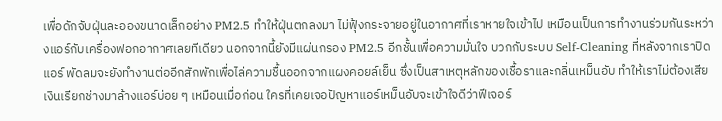เพื่อดักจับฝุ่นละอองขนาดเล็กอย่าง PM2.5 ทำให้ฝุ่นตกลงมา ไม่ฟุ้งกระจายอยู่ในอากาศที่เราหายใจเข้าไป เหมือนเป็นการทำงานร่วมกันระหว่างแอร์กับเครื่องฟอกอากาศเลยทีเดียว นอกจากนี้ยังมีแผ่นกรอง PM2.5 อีกชั้นเพื่อความมั่นใจ บวกกับระบบ Self-Cleaning ที่หลังจากเราปิดแอร์ พัดลมจะยังทำงานต่ออีกสักพักเพื่อไล่ความชื้นออกจากแผงคอยล์เย็น ซึ่งเป็นสาเหตุหลักของเชื้อราและกลิ่นเหม็นอับ ทำให้เราไม่ต้องเสียเงินเรียกช่างมาล้างแอร์บ่อย ๆ เหมือนเมื่อก่อน ใครที่เคยเจอปัญหาแอร์เหม็นอับจะเข้าใจดีว่าฟีเจอร์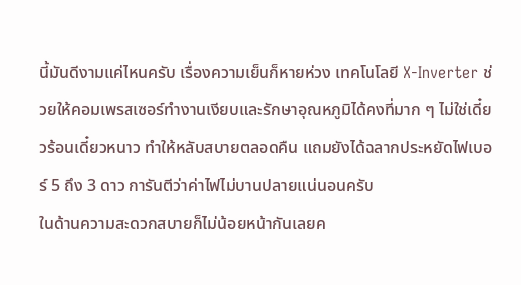นี้มันดีงามแค่ไหนครับ เรื่องความเย็นก็หายห่วง เทคโนโลยี X-Inverter ช่วยให้คอมเพรสเซอร์ทำงานเงียบและรักษาอุณหภูมิได้คงที่มาก ๆ ไม่ใช่เดี๋ยวร้อนเดี๋ยวหนาว ทำให้หลับสบายตลอดคืน แถมยังได้ฉลากประหยัดไฟเบอร์ 5 ถึง 3 ดาว การันตีว่าค่าไฟไม่บานปลายแน่นอนครับ
ในด้านความสะดวกสบายก็ไม่น้อยหน้ากันเลยค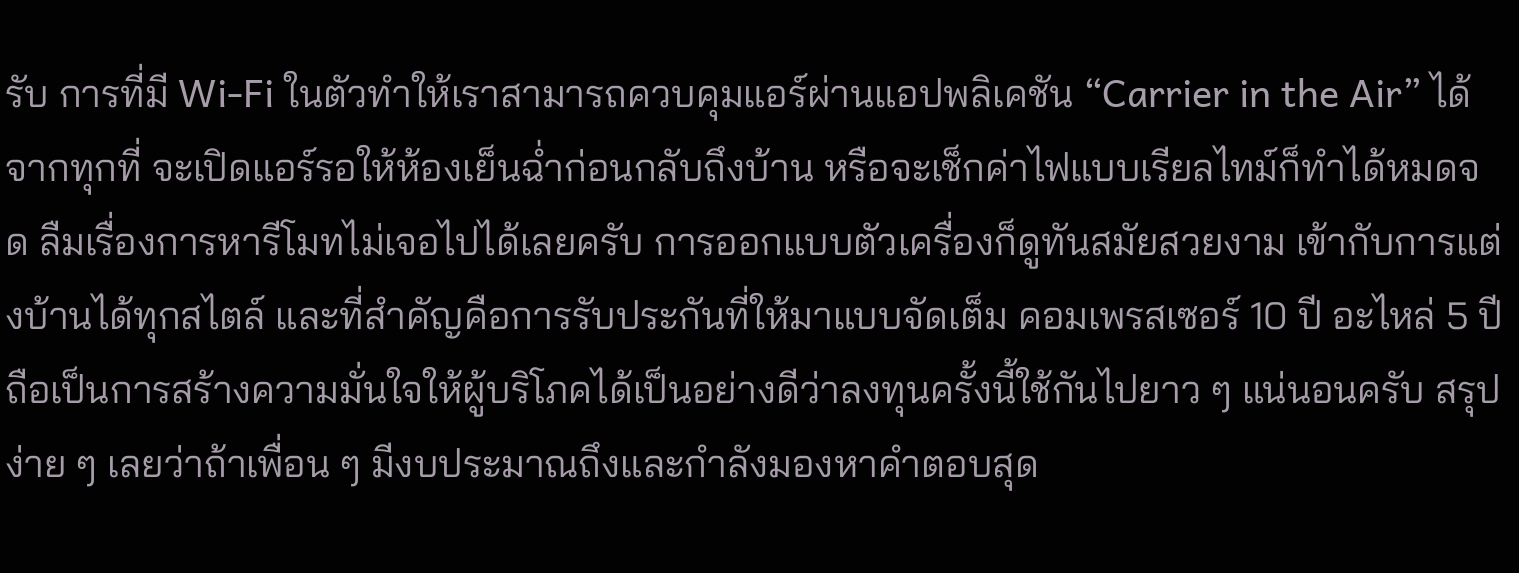รับ การที่มี Wi-Fi ในตัวทำให้เราสามารถควบคุมแอร์ผ่านแอปพลิเคชัน “Carrier in the Air” ได้จากทุกที่ จะเปิดแอร์รอให้ห้องเย็นฉ่ำก่อนกลับถึงบ้าน หรือจะเช็กค่าไฟแบบเรียลไทม์ก็ทำได้หมดจด ลืมเรื่องการหารีโมทไม่เจอไปได้เลยครับ การออกแบบตัวเครื่องก็ดูทันสมัยสวยงาม เข้ากับการแต่งบ้านได้ทุกสไตล์ และที่สำคัญคือการรับประกันที่ให้มาแบบจัดเต็ม คอมเพรสเซอร์ 10 ปี อะไหล่ 5 ปี ถือเป็นการสร้างความมั่นใจให้ผู้บริโภคได้เป็นอย่างดีว่าลงทุนครั้งนี้ใช้กันไปยาว ๆ แน่นอนครับ สรุปง่าย ๆ เลยว่าถ้าเพื่อน ๆ มีงบประมาณถึงและกำลังมองหาคำตอบสุด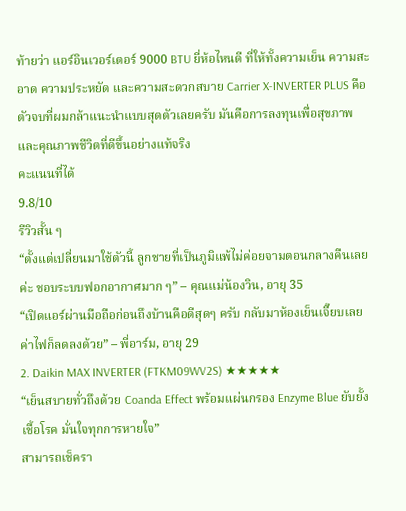ท้ายว่า แอร์อินเวอร์เตอร์ 9000 BTU ยี่ห้อไหนดี ที่ให้ทั้งความเย็น ความสะอาด ความประหยัด และความสะดวกสบาย Carrier X-INVERTER PLUS คือตัวจบที่ผมกล้าแนะนำแบบสุดตัวเลยครับ มันคือการลงทุนเพื่อสุขภาพและคุณภาพชีวิตที่ดีขึ้นอย่างแท้จริง
คะแนนที่ได้
9.8/10
รีวิวสั้น ๆ
“ตั้งแต่เปลี่ยนมาใช้ตัวนี้ ลูกชายที่เป็นภูมิแพ้ไม่ค่อยจามตอนกลางคืนเลยค่ะ ชอบระบบฟอกอากาศมาก ๆ” – คุณแม่น้องวิน, อายุ 35
“เปิดแอร์ผ่านมือถือก่อนถึงบ้านคือดีสุดๆ ครับ กลับมาห้องเย็นเจี๊ยบเลย ค่าไฟก็ลดลงด้วย” – พี่อาร์ม, อายุ 29
2. Daikin MAX INVERTER (FTKM09WV2S) ★★★★★
“เย็นสบายทั่วถึงด้วย Coanda Effect พร้อมแผ่นกรอง Enzyme Blue ยับยั้งเชื้อโรค มั่นใจทุกการหายใจ”
สามารถเช็ครา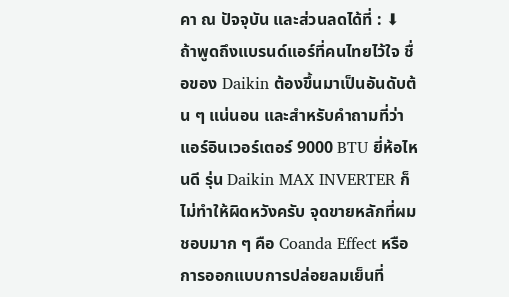คา ณ ปัจจุบัน และส่วนลดได้ที่ : ⬇
ถ้าพูดถึงแบรนด์แอร์ที่คนไทยไว้ใจ ชื่อของ Daikin ต้องขึ้นมาเป็นอันดับต้น ๆ แน่นอน และสำหรับคำถามที่ว่า แอร์อินเวอร์เตอร์ 9000 BTU ยี่ห้อไหนดี รุ่น Daikin MAX INVERTER ก็ไม่ทำให้ผิดหวังครับ จุดขายหลักที่ผมชอบมาก ๆ คือ Coanda Effect หรือการออกแบบการปล่อยลมเย็นที่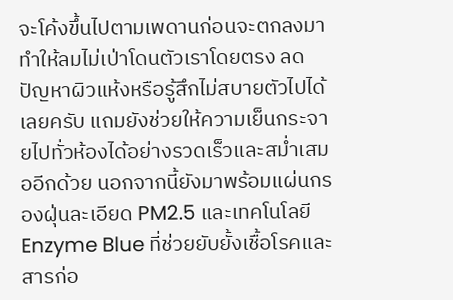จะโค้งขึ้นไปตามเพดานก่อนจะตกลงมา ทำให้ลมไม่เป่าโดนตัวเราโดยตรง ลดปัญหาผิวแห้งหรือรู้สึกไม่สบายตัวไปได้เลยครับ แถมยังช่วยให้ความเย็นกระจายไปทั่วห้องได้อย่างรวดเร็วและสม่ำเสมออีกด้วย นอกจากนี้ยังมาพร้อมแผ่นกรองฝุ่นละเอียด PM2.5 และเทคโนโลยี Enzyme Blue ที่ช่วยยับยั้งเชื้อโรคและสารก่อ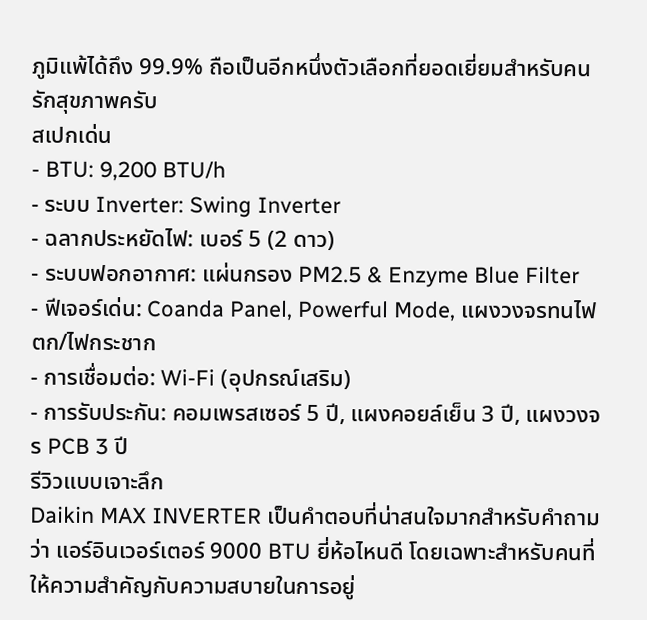ภูมิแพ้ได้ถึง 99.9% ถือเป็นอีกหนึ่งตัวเลือกที่ยอดเยี่ยมสำหรับคนรักสุขภาพครับ
สเปกเด่น
- BTU: 9,200 BTU/h
- ระบบ Inverter: Swing Inverter
- ฉลากประหยัดไฟ: เบอร์ 5 (2 ดาว)
- ระบบฟอกอากาศ: แผ่นกรอง PM2.5 & Enzyme Blue Filter
- ฟีเจอร์เด่น: Coanda Panel, Powerful Mode, แผงวงจรทนไฟตก/ไฟกระชาก
- การเชื่อมต่อ: Wi-Fi (อุปกรณ์เสริม)
- การรับประกัน: คอมเพรสเซอร์ 5 ปี, แผงคอยล์เย็น 3 ปี, แผงวงจร PCB 3 ปี
รีวิวแบบเจาะลึก
Daikin MAX INVERTER เป็นคำตอบที่น่าสนใจมากสำหรับคำถามว่า แอร์อินเวอร์เตอร์ 9000 BTU ยี่ห้อไหนดี โดยเฉพาะสำหรับคนที่ให้ความสำคัญกับความสบายในการอยู่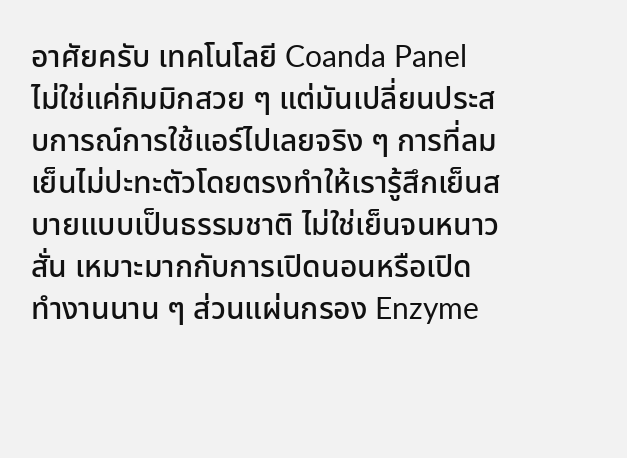อาศัยครับ เทคโนโลยี Coanda Panel ไม่ใช่แค่กิมมิกสวย ๆ แต่มันเปลี่ยนประสบการณ์การใช้แอร์ไปเลยจริง ๆ การที่ลมเย็นไม่ปะทะตัวโดยตรงทำให้เรารู้สึกเย็นสบายแบบเป็นธรรมชาติ ไม่ใช่เย็นจนหนาวสั่น เหมาะมากกับการเปิดนอนหรือเปิดทำงานนาน ๆ ส่วนแผ่นกรอง Enzyme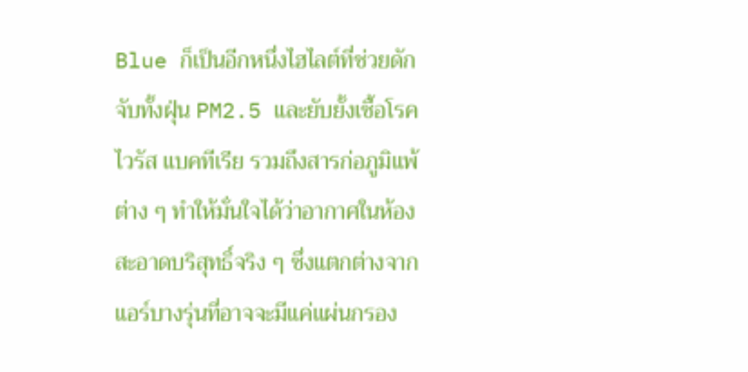Blue ก็เป็นอีกหนึ่งไฮไลต์ที่ช่วยดักจับทั้งฝุ่น PM2.5 และยับยั้งเชื้อโรค ไวรัส แบคทีเรีย รวมถึงสารก่อภูมิแพ้ต่าง ๆ ทำให้มั่นใจได้ว่าอากาศในห้องสะอาดบริสุทธิ์จริง ๆ ซึ่งแตกต่างจากแอร์บางรุ่นที่อาจจะมีแค่แผ่นกรอง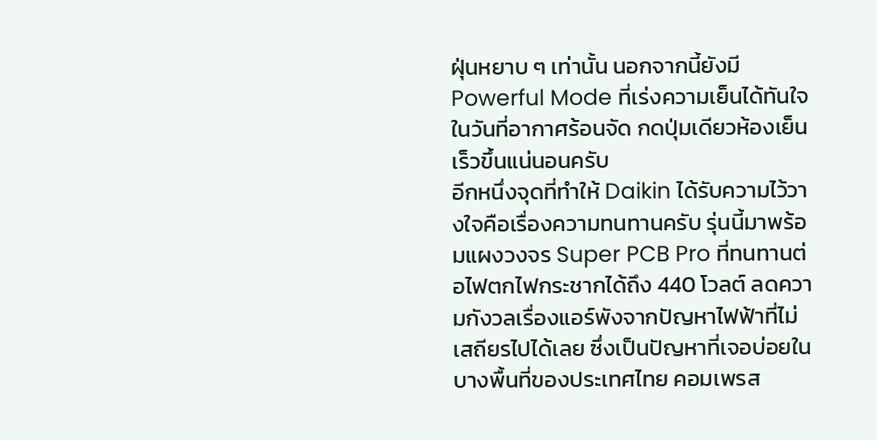ฝุ่นหยาบ ๆ เท่านั้น นอกจากนี้ยังมี Powerful Mode ที่เร่งความเย็นได้ทันใจในวันที่อากาศร้อนจัด กดปุ่มเดียวห้องเย็นเร็วขึ้นแน่นอนครับ
อีกหนึ่งจุดที่ทำให้ Daikin ได้รับความไว้วางใจคือเรื่องความทนทานครับ รุ่นนี้มาพร้อมแผงวงจร Super PCB Pro ที่ทนทานต่อไฟตกไฟกระชากได้ถึง 440 โวลต์ ลดความกังวลเรื่องแอร์พังจากปัญหาไฟฟ้าที่ไม่เสถียรไปได้เลย ซึ่งเป็นปัญหาที่เจอบ่อยในบางพื้นที่ของประเทศไทย คอมเพรส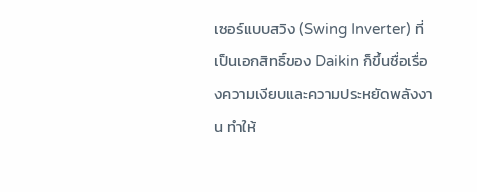เซอร์แบบสวิง (Swing Inverter) ที่เป็นเอกสิทธิ์ของ Daikin ก็ขึ้นชื่อเรื่องความเงียบและความประหยัดพลังงาน ทำให้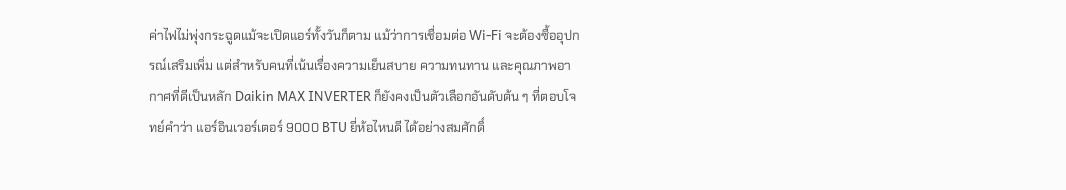ค่าไฟไม่พุ่งกระฉูดแม้จะเปิดแอร์ทั้งวันก็ตาม แม้ว่าการเชื่อมต่อ Wi-Fi จะต้องซื้ออุปกรณ์เสริมเพิ่ม แต่สำหรับคนที่เน้นเรื่องความเย็นสบาย ความทนทาน และคุณภาพอากาศที่ดีเป็นหลัก Daikin MAX INVERTER ก็ยังคงเป็นตัวเลือกอันดับต้น ๆ ที่ตอบโจทย์คำว่า แอร์อินเวอร์เตอร์ 9000 BTU ยี่ห้อไหนดี ได้อย่างสมศักดิ์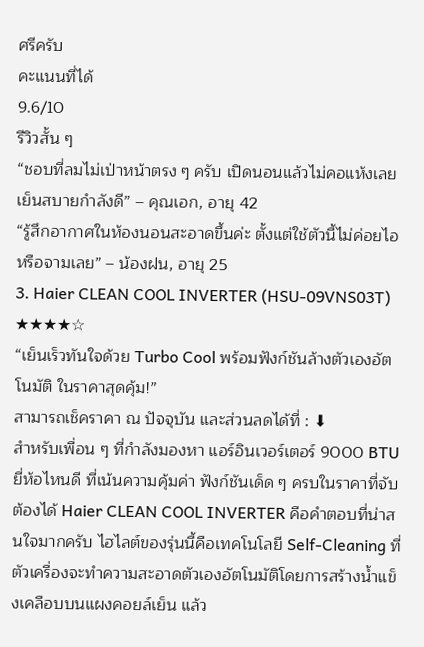ศรีครับ
คะแนนที่ได้
9.6/10
รีวิวสั้น ๆ
“ชอบที่ลมไม่เป่าหน้าตรง ๆ ครับ เปิดนอนแล้วไม่คอแห้งเลย เย็นสบายกำลังดี” – คุณเอก, อายุ 42
“รู้สึกอากาศในห้องนอนสะอาดขึ้นค่ะ ตั้งแต่ใช้ตัวนี้ไม่ค่อยไอหรือจามเลย” – น้องฝน, อายุ 25
3. Haier CLEAN COOL INVERTER (HSU-09VNS03T) ★★★★☆
“เย็นเร็วทันใจด้วย Turbo Cool พร้อมฟังก์ชันล้างตัวเองอัตโนมัติ ในราคาสุดคุ้ม!”
สามารถเช็คราคา ณ ปัจจุบัน และส่วนลดได้ที่ : ⬇
สำหรับเพื่อน ๆ ที่กำลังมองหา แอร์อินเวอร์เตอร์ 9000 BTU ยี่ห้อไหนดี ที่เน้นความคุ้มค่า ฟังก์ชันเด็ด ๆ ครบในราคาที่จับต้องได้ Haier CLEAN COOL INVERTER คือคำตอบที่น่าสนใจมากครับ ไฮไลต์ของรุ่นนี้คือเทคโนโลยี Self-Cleaning ที่ตัวเครื่องจะทำความสะอาดตัวเองอัตโนมัติโดยการสร้างน้ำแข็งเคลือบบนแผงคอยล์เย็น แล้ว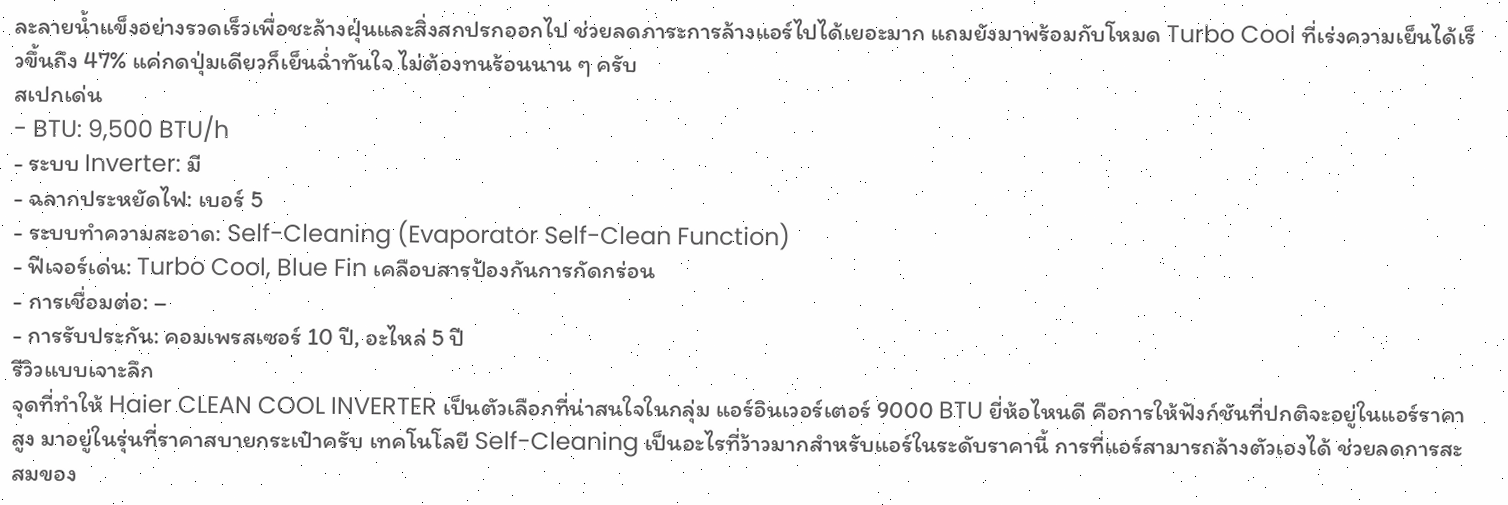ละลายน้ำแข็งอย่างรวดเร็วเพื่อชะล้างฝุ่นและสิ่งสกปรกออกไป ช่วยลดภาระการล้างแอร์ไปได้เยอะมาก แถมยังมาพร้อมกับโหมด Turbo Cool ที่เร่งความเย็นได้เร็วขึ้นถึง 47% แค่กดปุ่มเดียวก็เย็นฉ่ำทันใจ ไม่ต้องทนร้อนนาน ๆ ครับ
สเปกเด่น
- BTU: 9,500 BTU/h
- ระบบ Inverter: มี
- ฉลากประหยัดไฟ: เบอร์ 5
- ระบบทำความสะอาด: Self-Cleaning (Evaporator Self-Clean Function)
- ฟีเจอร์เด่น: Turbo Cool, Blue Fin เคลือบสารป้องกันการกัดกร่อน
- การเชื่อมต่อ: –
- การรับประกัน: คอมเพรสเซอร์ 10 ปี, อะไหล่ 5 ปี
รีวิวแบบเจาะลึก
จุดที่ทำให้ Haier CLEAN COOL INVERTER เป็นตัวเลือกที่น่าสนใจในกลุ่ม แอร์อินเวอร์เตอร์ 9000 BTU ยี่ห้อไหนดี คือการให้ฟังก์ชันที่ปกติจะอยู่ในแอร์ราคาสูง มาอยู่ในรุ่นที่ราคาสบายกระเป๋าครับ เทคโนโลยี Self-Cleaning เป็นอะไรที่ว้าวมากสำหรับแอร์ในระดับราคานี้ การที่แอร์สามารถล้างตัวเองได้ ช่วยลดการสะสมของ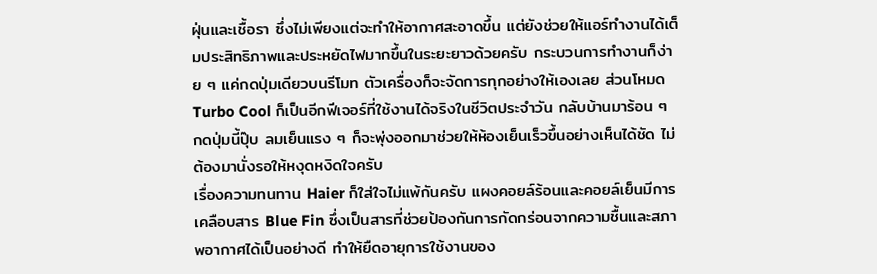ฝุ่นและเชื้อรา ซึ่งไม่เพียงแต่จะทำให้อากาศสะอาดขึ้น แต่ยังช่วยให้แอร์ทำงานได้เต็มประสิทธิภาพและประหยัดไฟมากขึ้นในระยะยาวด้วยครับ กระบวนการทำงานก็ง่าย ๆ แค่กดปุ่มเดียวบนรีโมท ตัวเครื่องก็จะจัดการทุกอย่างให้เองเลย ส่วนโหมด Turbo Cool ก็เป็นอีกฟีเจอร์ที่ใช้งานได้จริงในชีวิตประจำวัน กลับบ้านมาร้อน ๆ กดปุ่มนี้ปุ๊บ ลมเย็นแรง ๆ ก็จะพุ่งออกมาช่วยให้ห้องเย็นเร็วขึ้นอย่างเห็นได้ชัด ไม่ต้องมานั่งรอให้หงุดหงิดใจครับ
เรื่องความทนทาน Haier ก็ใส่ใจไม่แพ้กันครับ แผงคอยล์ร้อนและคอยล์เย็นมีการเคลือบสาร Blue Fin ซึ่งเป็นสารที่ช่วยป้องกันการกัดกร่อนจากความชื้นและสภาพอากาศได้เป็นอย่างดี ทำให้ยืดอายุการใช้งานของ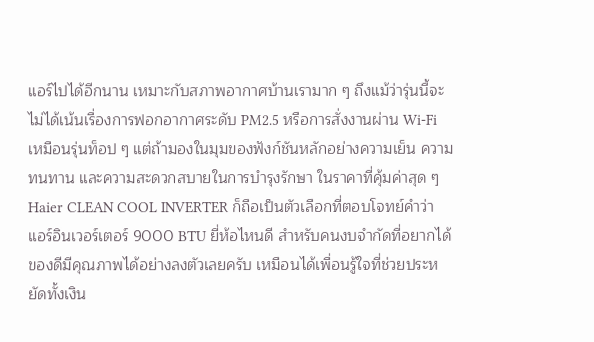แอร์ไปได้อีกนาน เหมาะกับสภาพอากาศบ้านเรามาก ๆ ถึงแม้ว่ารุ่นนี้จะไม่ได้เน้นเรื่องการฟอกอากาศระดับ PM2.5 หรือการสั่งงานผ่าน Wi-Fi เหมือนรุ่นท็อป ๆ แต่ถ้ามองในมุมของฟังก์ชันหลักอย่างความเย็น ความทนทาน และความสะดวกสบายในการบำรุงรักษา ในราคาที่คุ้มค่าสุด ๆ Haier CLEAN COOL INVERTER ก็ถือเป็นตัวเลือกที่ตอบโจทย์คำว่า แอร์อินเวอร์เตอร์ 9000 BTU ยี่ห้อไหนดี สำหรับคนงบจำกัดที่อยากได้ของดีมีคุณภาพได้อย่างลงตัวเลยครับ เหมือนได้เพื่อนรู้ใจที่ช่วยประหยัดทั้งเงิน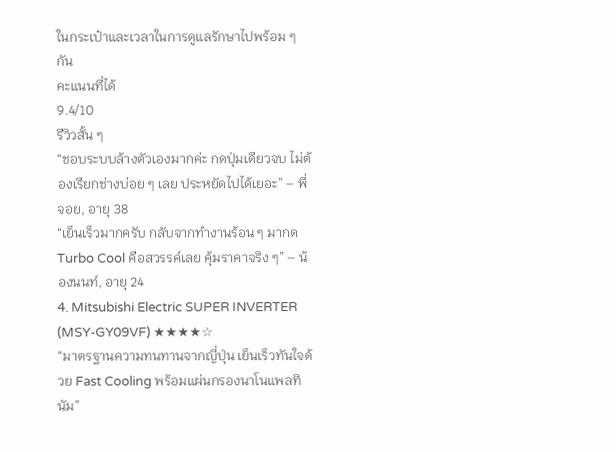ในกระเป๋าและเวลาในการดูแลรักษาไปพร้อม ๆ กัน
คะแนนที่ได้
9.4/10
รีวิวสั้น ๆ
“ชอบระบบล้างตัวเองมากค่ะ กดปุ่มเดียวจบ ไม่ต้องเรียกช่างบ่อย ๆ เลย ประหยัดไปได้เยอะ” – พี่จอย, อายุ 38
“เย็นเร็วมากครับ กลับจากทำงานร้อน ๆ มากด Turbo Cool คือสวรรค์เลย คุ้มราคาจริง ๆ” – น้องนนท์, อายุ 24
4. Mitsubishi Electric SUPER INVERTER (MSY-GY09VF) ★★★★☆
“มาตรฐานความทนทานจากญี่ปุ่น เย็นเร็วทันใจด้วย Fast Cooling พร้อมแผ่นกรองนาโนแพลทินัม”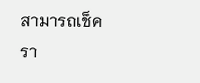สามารถเช็ครา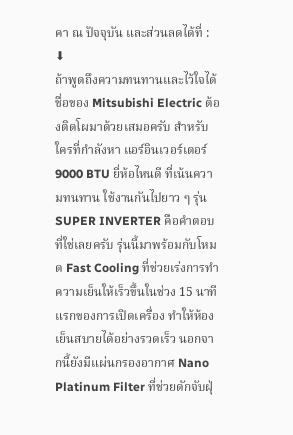คา ณ ปัจจุบัน และส่วนลดได้ที่ : ⬇
ถ้าพูดถึงความทนทานและไว้ใจได้ ชื่อของ Mitsubishi Electric ต้องติดโผมาด้วยเสมอครับ สำหรับใครที่กำลังหา แอร์อินเวอร์เตอร์ 9000 BTU ยี่ห้อไหนดี ที่เน้นความทนทาน ใช้งานกันไปยาว ๆ รุ่น SUPER INVERTER คือคำตอบที่ใช่เลยครับ รุ่นนี้มาพร้อมกับโหมด Fast Cooling ที่ช่วยเร่งการทำความเย็นให้เร็วขึ้นในช่วง 15 นาทีแรกของการเปิดเครื่อง ทำให้ห้องเย็นสบายได้อย่างรวดเร็ว นอกจากนี้ยังมีแผ่นกรองอากาศ Nano Platinum Filter ที่ช่วยดักจับฝุ่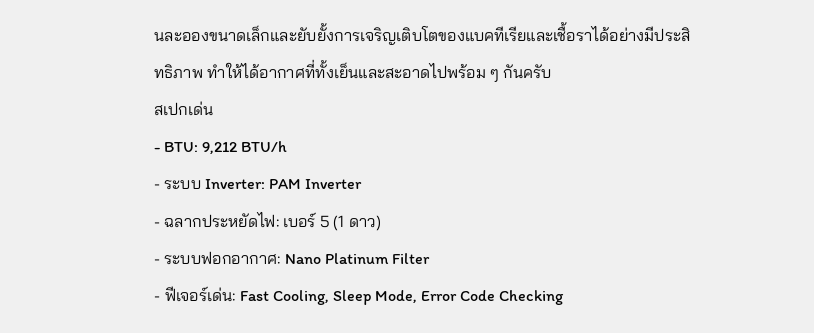นละอองขนาดเล็กและยับยั้งการเจริญเติบโตของแบคทีเรียและเชื้อราได้อย่างมีประสิทธิภาพ ทำให้ได้อากาศที่ทั้งเย็นและสะอาดไปพร้อม ๆ กันครับ
สเปกเด่น
- BTU: 9,212 BTU/h
- ระบบ Inverter: PAM Inverter
- ฉลากประหยัดไฟ: เบอร์ 5 (1 ดาว)
- ระบบฟอกอากาศ: Nano Platinum Filter
- ฟีเจอร์เด่น: Fast Cooling, Sleep Mode, Error Code Checking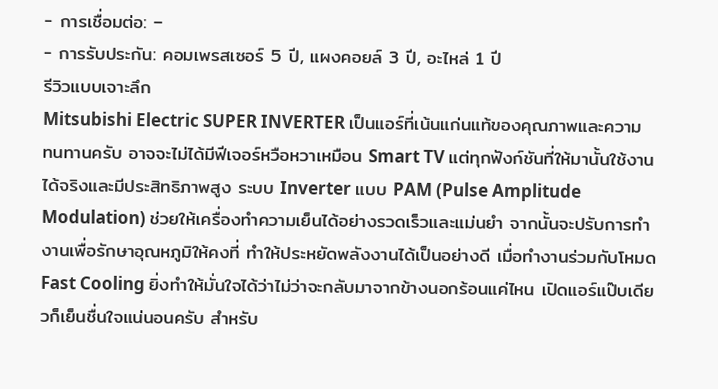- การเชื่อมต่อ: –
- การรับประกัน: คอมเพรสเซอร์ 5 ปี, แผงคอยล์ 3 ปี, อะไหล่ 1 ปี
รีวิวแบบเจาะลึก
Mitsubishi Electric SUPER INVERTER เป็นแอร์ที่เน้นแก่นแท้ของคุณภาพและความทนทานครับ อาจจะไม่ได้มีฟีเจอร์หวือหวาเหมือน Smart TV แต่ทุกฟังก์ชันที่ให้มานั้นใช้งานได้จริงและมีประสิทธิภาพสูง ระบบ Inverter แบบ PAM (Pulse Amplitude Modulation) ช่วยให้เครื่องทำความเย็นได้อย่างรวดเร็วและแม่นยำ จากนั้นจะปรับการทำงานเพื่อรักษาอุณหภูมิให้คงที่ ทำให้ประหยัดพลังงานได้เป็นอย่างดี เมื่อทำงานร่วมกับโหมด Fast Cooling ยิ่งทำให้มั่นใจได้ว่าไม่ว่าจะกลับมาจากข้างนอกร้อนแค่ไหน เปิดแอร์แป๊บเดียวก็เย็นชื่นใจแน่นอนครับ สำหรับ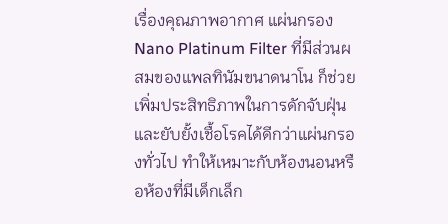เรื่องคุณภาพอากาศ แผ่นกรอง Nano Platinum Filter ที่มีส่วนผสมของแพลทินัมขนาดนาโน ก็ช่วยเพิ่มประสิทธิภาพในการดักจับฝุ่นและยับยั้งเชื้อโรคได้ดีกว่าแผ่นกรองทั่วไป ทำให้เหมาะกับห้องนอนหรือห้องที่มีเด็กเล็ก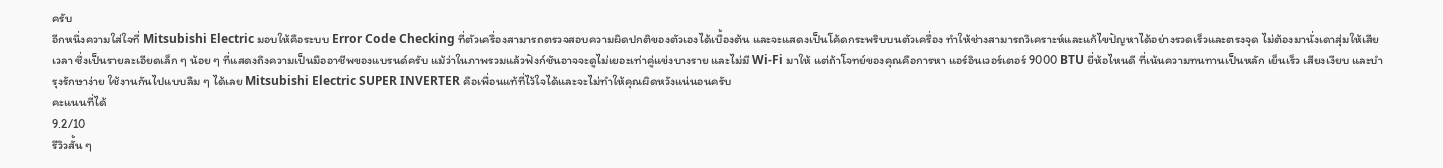ครับ
อีกหนึ่งความใส่ใจที่ Mitsubishi Electric มอบให้คือระบบ Error Code Checking ที่ตัวเครื่องสามารถตรวจสอบความผิดปกติของตัวเองได้เบื้องต้น และจะแสดงเป็นโค้ดกระพริบบนตัวเครื่อง ทำให้ช่างสามารถวิเคราะห์และแก้ไขปัญหาได้อย่างรวดเร็วและตรงจุด ไม่ต้องมานั่งเดาสุ่มให้เสียเวลา ซึ่งเป็นรายละเอียดเล็ก ๆ น้อย ๆ ที่แสดงถึงความเป็นมืออาชีพของแบรนด์ครับ แม้ว่าในภาพรวมแล้วฟังก์ชันอาจจะดูไม่เยอะเท่าคู่แข่งบางราย และไม่มี Wi-Fi มาให้ แต่ถ้าโจทย์ของคุณคือการหา แอร์อินเวอร์เตอร์ 9000 BTU ยี่ห้อไหนดี ที่เน้นความทนทานเป็นหลัก เย็นเร็ว เสียงเงียบ และบำรุงรักษาง่าย ใช้งานกันไปแบบลืม ๆ ได้เลย Mitsubishi Electric SUPER INVERTER คือเพื่อนแท้ที่ไว้ใจได้และจะไม่ทำให้คุณผิดหวังแน่นอนครับ
คะแนนที่ได้
9.2/10
รีวิวสั้น ๆ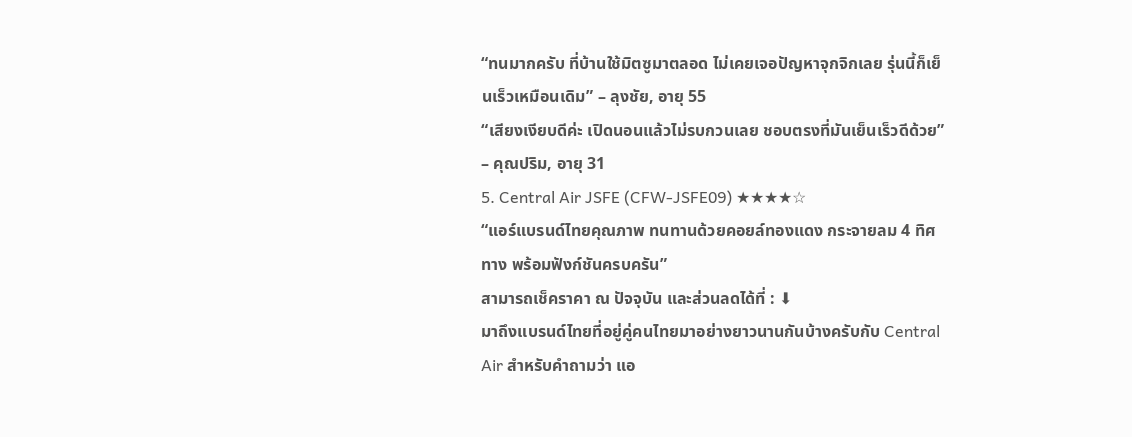“ทนมากครับ ที่บ้านใช้มิตซูมาตลอด ไม่เคยเจอปัญหาจุกจิกเลย รุ่นนี้ก็เย็นเร็วเหมือนเดิม” – ลุงชัย, อายุ 55
“เสียงเงียบดีค่ะ เปิดนอนแล้วไม่รบกวนเลย ชอบตรงที่มันเย็นเร็วดีด้วย” – คุณปริม, อายุ 31
5. Central Air JSFE (CFW-JSFE09) ★★★★☆
“แอร์แบรนด์ไทยคุณภาพ ทนทานด้วยคอยล์ทองแดง กระจายลม 4 ทิศทาง พร้อมฟังก์ชันครบครัน”
สามารถเช็คราคา ณ ปัจจุบัน และส่วนลดได้ที่ : ⬇
มาถึงแบรนด์ไทยที่อยู่คู่คนไทยมาอย่างยาวนานกันบ้างครับกับ Central Air สำหรับคำถามว่า แอ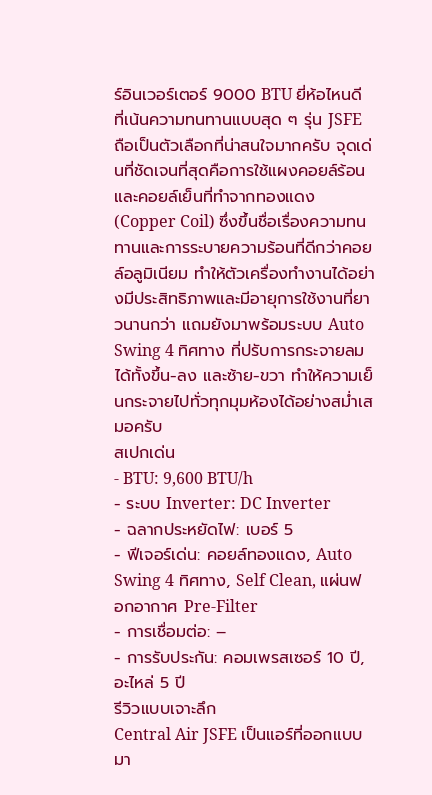ร์อินเวอร์เตอร์ 9000 BTU ยี่ห้อไหนดี ที่เน้นความทนทานแบบสุด ๆ รุ่น JSFE ถือเป็นตัวเลือกที่น่าสนใจมากครับ จุดเด่นที่ชัดเจนที่สุดคือการใช้แผงคอยล์ร้อนและคอยล์เย็นที่ทำจากทองแดง (Copper Coil) ซึ่งขึ้นชื่อเรื่องความทนทานและการระบายความร้อนที่ดีกว่าคอยล์อลูมิเนียม ทำให้ตัวเครื่องทำงานได้อย่างมีประสิทธิภาพและมีอายุการใช้งานที่ยาวนานกว่า แถมยังมาพร้อมระบบ Auto Swing 4 ทิศทาง ที่ปรับการกระจายลมได้ทั้งขึ้น-ลง และซ้าย-ขวา ทำให้ความเย็นกระจายไปทั่วทุกมุมห้องได้อย่างสม่ำเสมอครับ
สเปกเด่น
- BTU: 9,600 BTU/h
- ระบบ Inverter: DC Inverter
- ฉลากประหยัดไฟ: เบอร์ 5
- ฟีเจอร์เด่น: คอยล์ทองแดง, Auto Swing 4 ทิศทาง, Self Clean, แผ่นฟอกอากาศ Pre-Filter
- การเชื่อมต่อ: –
- การรับประกัน: คอมเพรสเซอร์ 10 ปี, อะไหล่ 5 ปี
รีวิวแบบเจาะลึก
Central Air JSFE เป็นแอร์ที่ออกแบบมา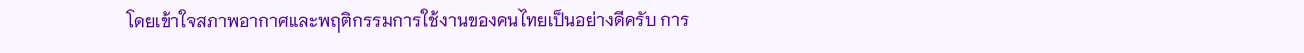โดยเข้าใจสภาพอากาศและพฤติกรรมการใช้งานของคนไทยเป็นอย่างดีครับ การ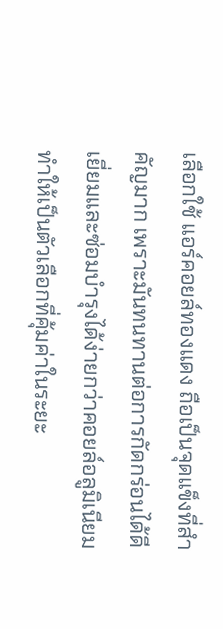เลือกใช้ แอร์คอยล์ทองแดง ถือเป็นจุดแข็งที่สำคัญมาก เพราะมันทนทานต่อการกัดกร่อนได้ดีเยี่ยมและซ่อมบำรุงได้ง่ายกว่าคอยล์อลูมิเนียม ทำให้เป็นตัวเลือกที่คุ้มค่าในระยะ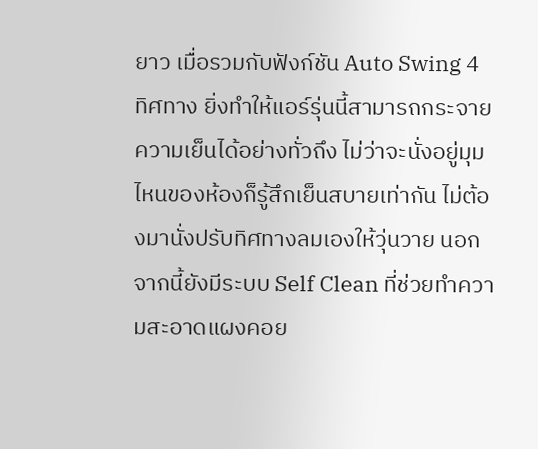ยาว เมื่อรวมกับฟังก์ชัน Auto Swing 4 ทิศทาง ยิ่งทำให้แอร์รุ่นนี้สามารถกระจายความเย็นได้อย่างทั่วถึง ไม่ว่าจะนั่งอยู่มุมไหนของห้องก็รู้สึกเย็นสบายเท่ากัน ไม่ต้องมานั่งปรับทิศทางลมเองให้วุ่นวาย นอกจากนี้ยังมีระบบ Self Clean ที่ช่วยทำความสะอาดแผงคอย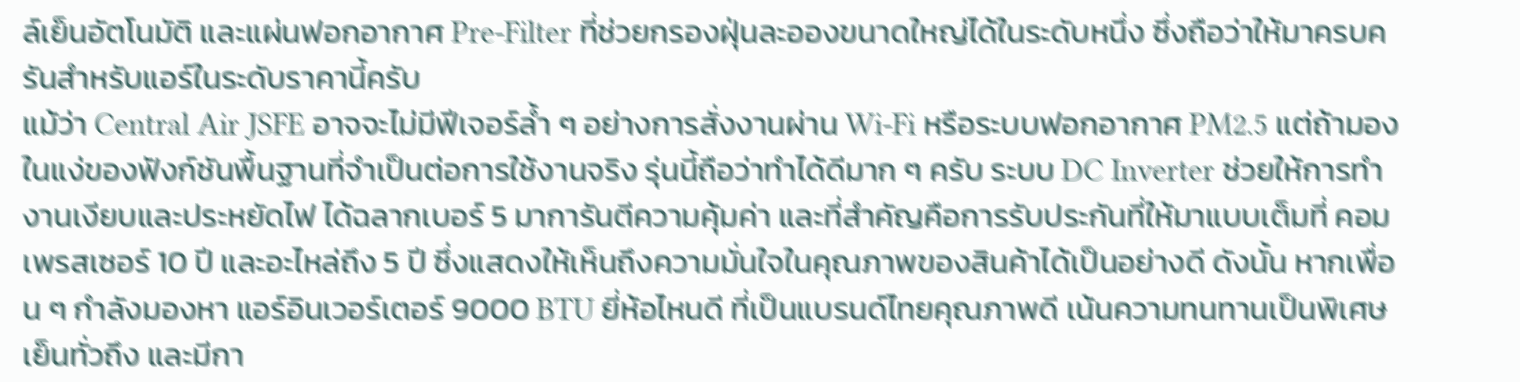ล์เย็นอัตโนมัติ และแผ่นฟอกอากาศ Pre-Filter ที่ช่วยกรองฝุ่นละอองขนาดใหญ่ได้ในระดับหนึ่ง ซึ่งถือว่าให้มาครบครันสำหรับแอร์ในระดับราคานี้ครับ
แม้ว่า Central Air JSFE อาจจะไม่มีฟีเจอร์ล้ำ ๆ อย่างการสั่งงานผ่าน Wi-Fi หรือระบบฟอกอากาศ PM2.5 แต่ถ้ามองในแง่ของฟังก์ชันพื้นฐานที่จำเป็นต่อการใช้งานจริง รุ่นนี้ถือว่าทำได้ดีมาก ๆ ครับ ระบบ DC Inverter ช่วยให้การทำงานเงียบและประหยัดไฟ ได้ฉลากเบอร์ 5 มาการันตีความคุ้มค่า และที่สำคัญคือการรับประกันที่ให้มาแบบเต็มที่ คอมเพรสเซอร์ 10 ปี และอะไหล่ถึง 5 ปี ซึ่งแสดงให้เห็นถึงความมั่นใจในคุณภาพของสินค้าได้เป็นอย่างดี ดังนั้น หากเพื่อน ๆ กำลังมองหา แอร์อินเวอร์เตอร์ 9000 BTU ยี่ห้อไหนดี ที่เป็นแบรนด์ไทยคุณภาพดี เน้นความทนทานเป็นพิเศษ เย็นทั่วถึง และมีกา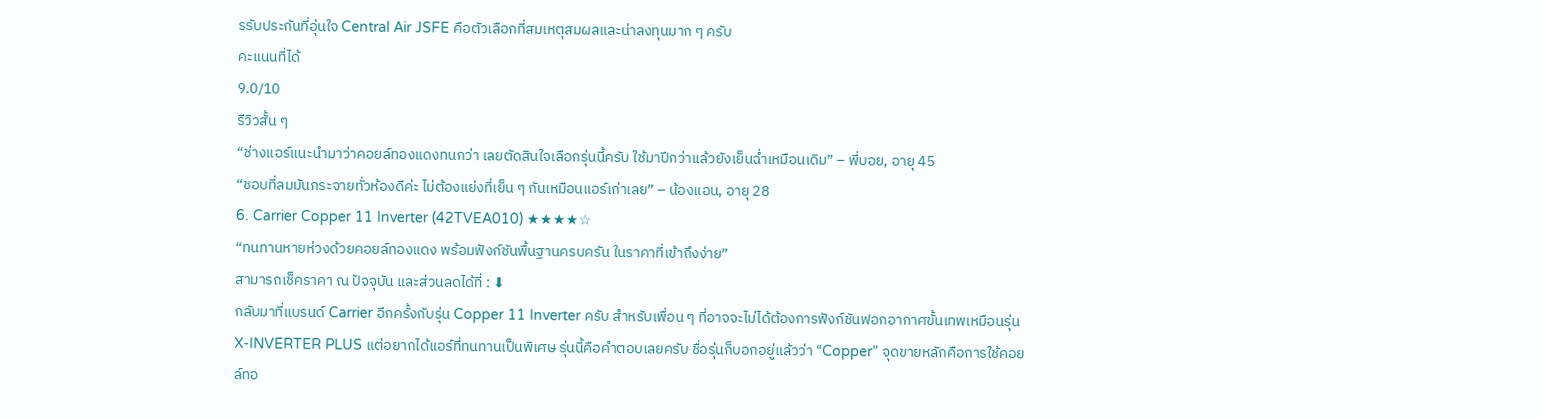รรับประกันที่อุ่นใจ Central Air JSFE คือตัวเลือกที่สมเหตุสมผลและน่าลงทุนมาก ๆ ครับ
คะแนนที่ได้
9.0/10
รีวิวสั้น ๆ
“ช่างแอร์แนะนำมาว่าคอยล์ทองแดงทนกว่า เลยตัดสินใจเลือกรุ่นนี้ครับ ใช้มาปีกว่าแล้วยังเย็นฉ่ำเหมือนเดิม” – พี่บอย, อายุ 45
“ชอบที่ลมมันกระจายทั่วห้องดีค่ะ ไม่ต้องแย่งที่เย็น ๆ กันเหมือนแอร์เก่าเลย” – น้องแอน, อายุ 28
6. Carrier Copper 11 Inverter (42TVEA010) ★★★★☆
“ทนทานหายห่วงด้วยคอยล์ทองแดง พร้อมฟังก์ชันพื้นฐานครบครัน ในราคาที่เข้าถึงง่าย”
สามารถเช็คราคา ณ ปัจจุบัน และส่วนลดได้ที่ : ⬇
กลับมาที่แบรนด์ Carrier อีกครั้งกับรุ่น Copper 11 Inverter ครับ สำหรับเพื่อน ๆ ที่อาจจะไม่ได้ต้องการฟังก์ชันฟอกอากาศขั้นเทพเหมือนรุ่น X-INVERTER PLUS แต่อยากได้แอร์ที่ทนทานเป็นพิเศษ รุ่นนี้คือคำตอบเลยครับ ชื่อรุ่นก็บอกอยู่แล้วว่า “Copper” จุดขายหลักคือการใช้คอยล์ทอ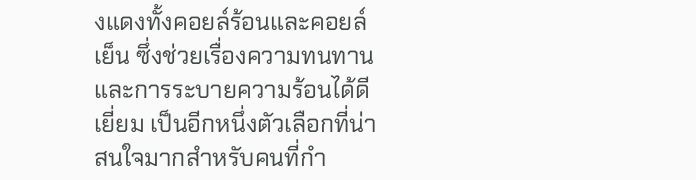งแดงทั้งคอยล์ร้อนและคอยล์เย็น ซึ่งช่วยเรื่องความทนทานและการระบายความร้อนได้ดีเยี่ยม เป็นอีกหนึ่งตัวเลือกที่น่าสนใจมากสำหรับคนที่กำ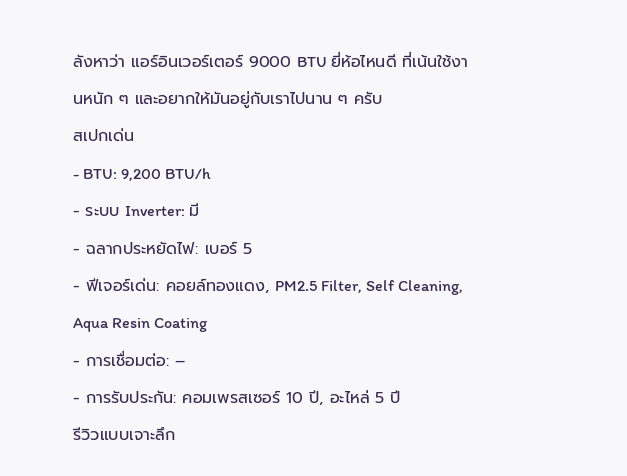ลังหาว่า แอร์อินเวอร์เตอร์ 9000 BTU ยี่ห้อไหนดี ที่เน้นใช้งานหนัก ๆ และอยากให้มันอยู่กับเราไปนาน ๆ ครับ
สเปกเด่น
- BTU: 9,200 BTU/h
- ระบบ Inverter: มี
- ฉลากประหยัดไฟ: เบอร์ 5
- ฟีเจอร์เด่น: คอยล์ทองแดง, PM2.5 Filter, Self Cleaning, Aqua Resin Coating
- การเชื่อมต่อ: –
- การรับประกัน: คอมเพรสเซอร์ 10 ปี, อะไหล่ 5 ปี
รีวิวแบบเจาะลึก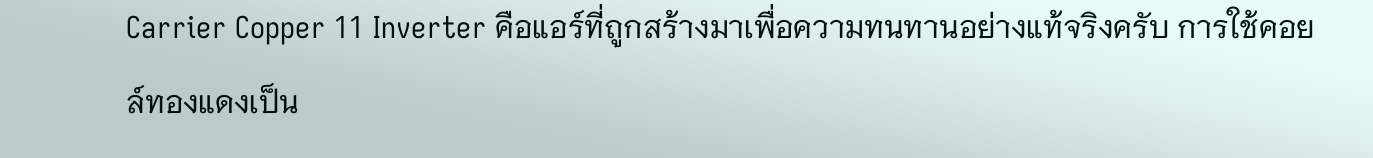Carrier Copper 11 Inverter คือแอร์ที่ถูกสร้างมาเพื่อความทนทานอย่างแท้จริงครับ การใช้คอยล์ทองแดงเป็น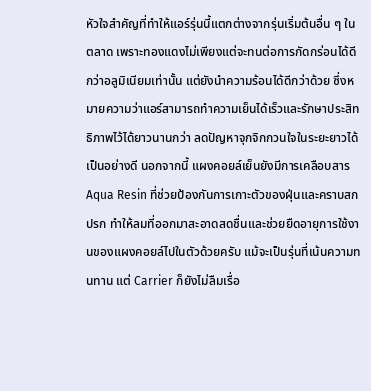หัวใจสำคัญที่ทำให้แอร์รุ่นนี้แตกต่างจากรุ่นเริ่มต้นอื่น ๆ ในตลาด เพราะทองแดงไม่เพียงแต่จะทนต่อการกัดกร่อนได้ดีกว่าอลูมิเนียมเท่านั้น แต่ยังนำความร้อนได้ดีกว่าด้วย ซึ่งหมายความว่าแอร์สามารถทำความเย็นได้เร็วและรักษาประสิทธิภาพไว้ได้ยาวนานกว่า ลดปัญหาจุกจิกกวนใจในระยะยาวได้เป็นอย่างดี นอกจากนี้ แผงคอยล์เย็นยังมีการเคลือบสาร Aqua Resin ที่ช่วยป้องกันการเกาะตัวของฝุ่นและคราบสกปรก ทำให้ลมที่ออกมาสะอาดสดชื่นและช่วยยืดอายุการใช้งานของแผงคอยล์ไปในตัวด้วยครับ แม้จะเป็นรุ่นที่เน้นความทนทาน แต่ Carrier ก็ยังไม่ลืมเรื่อ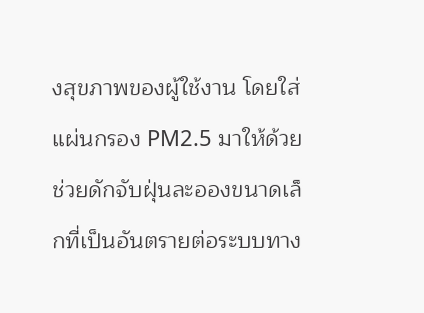งสุขภาพของผู้ใช้งาน โดยใส่แผ่นกรอง PM2.5 มาให้ด้วย ช่วยดักจับฝุ่นละอองขนาดเล็กที่เป็นอันตรายต่อระบบทาง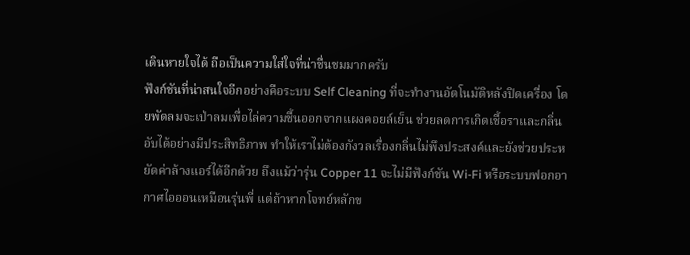เดินหายใจได้ ถือเป็นความใส่ใจที่น่าชื่นชมมากครับ
ฟังก์ชันที่น่าสนใจอีกอย่างคือระบบ Self Cleaning ที่จะทำงานอัตโนมัติหลังปิดเครื่อง โดยพัดลมจะเป่าลมเพื่อไล่ความชื้นออกจากแผงคอยล์เย็น ช่วยลดการเกิดเชื้อราและกลิ่นอับได้อย่างมีประสิทธิภาพ ทำให้เราไม่ต้องกังวลเรื่องกลิ่นไม่พึงประสงค์และยังช่วยประหยัดค่าล้างแอร์ได้อีกด้วย ถึงแม้ว่ารุ่น Copper 11 จะไม่มีฟังก์ชัน Wi-Fi หรือระบบฟอกอากาศไอออนเหมือนรุ่นพี่ แต่ถ้าหากโจทย์หลักข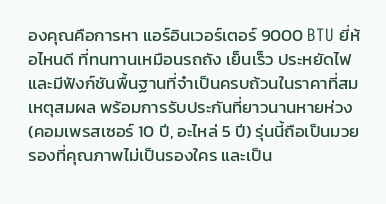องคุณคือการหา แอร์อินเวอร์เตอร์ 9000 BTU ยี่ห้อไหนดี ที่ทนทานเหมือนรถถัง เย็นเร็ว ประหยัดไฟ และมีฟังก์ชันพื้นฐานที่จำเป็นครบถ้วนในราคาที่สมเหตุสมผล พร้อมการรับประกันที่ยาวนานหายห่วง (คอมเพรสเซอร์ 10 ปี, อะไหล่ 5 ปี) รุ่นนี้ถือเป็นมวยรองที่คุณภาพไม่เป็นรองใคร และเป็น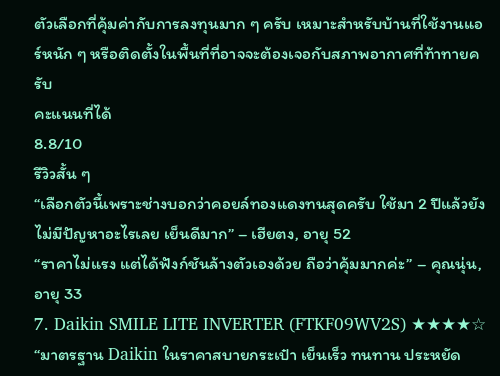ตัวเลือกที่คุ้มค่ากับการลงทุนมาก ๆ ครับ เหมาะสำหรับบ้านที่ใช้งานแอร์หนัก ๆ หรือติดตั้งในพื้นที่ที่อาจจะต้องเจอกับสภาพอากาศที่ท้าทายครับ
คะแนนที่ได้
8.8/10
รีวิวสั้น ๆ
“เลือกตัวนี้เพราะช่างบอกว่าคอยล์ทองแดงทนสุดครับ ใช้มา 2 ปีแล้วยังไม่มีปัญหาอะไรเลย เย็นดีมาก” – เฮียตง, อายุ 52
“ราคาไม่แรง แต่ได้ฟังก์ชันล้างตัวเองด้วย ถือว่าคุ้มมากค่ะ” – คุณนุ่น, อายุ 33
7. Daikin SMILE LITE INVERTER (FTKF09WV2S) ★★★★☆
“มาตรฐาน Daikin ในราคาสบายกระเป๋า เย็นเร็ว ทนทาน ประหยัด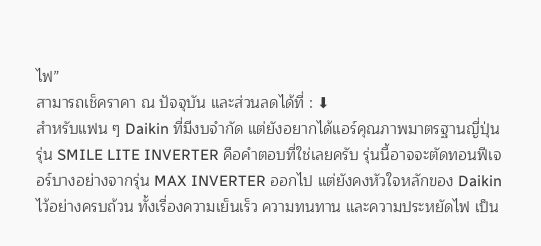ไฟ”
สามารถเช็คราคา ณ ปัจจุบัน และส่วนลดได้ที่ : ⬇
สำหรับแฟน ๆ Daikin ที่มีงบจำกัด แต่ยังอยากได้แอร์คุณภาพมาตรฐานญี่ปุ่น รุ่น SMILE LITE INVERTER คือคำตอบที่ใช่เลยครับ รุ่นนี้อาจจะตัดทอนฟีเจอร์บางอย่างจากรุ่น MAX INVERTER ออกไป แต่ยังคงหัวใจหลักของ Daikin ไว้อย่างครบถ้วน ทั้งเรื่องความเย็นเร็ว ความทนทาน และความประหยัดไฟ เป็น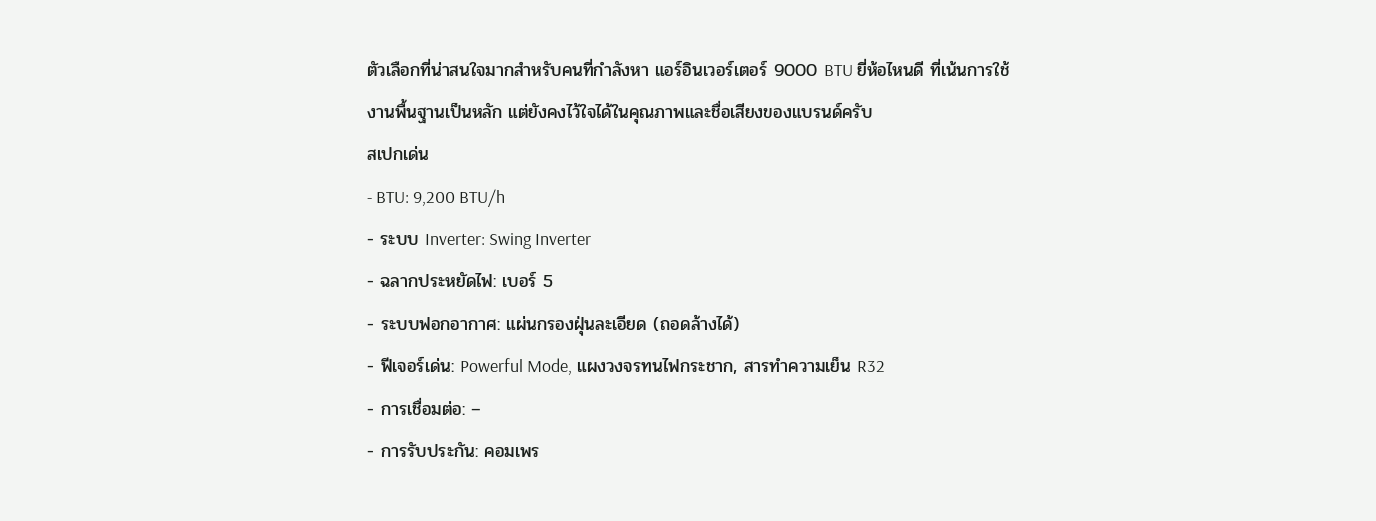ตัวเลือกที่น่าสนใจมากสำหรับคนที่กำลังหา แอร์อินเวอร์เตอร์ 9000 BTU ยี่ห้อไหนดี ที่เน้นการใช้งานพื้นฐานเป็นหลัก แต่ยังคงไว้ใจได้ในคุณภาพและชื่อเสียงของแบรนด์ครับ
สเปกเด่น
- BTU: 9,200 BTU/h
- ระบบ Inverter: Swing Inverter
- ฉลากประหยัดไฟ: เบอร์ 5
- ระบบฟอกอากาศ: แผ่นกรองฝุ่นละเอียด (ถอดล้างได้)
- ฟีเจอร์เด่น: Powerful Mode, แผงวงจรทนไฟกระชาก, สารทำความเย็น R32
- การเชื่อมต่อ: –
- การรับประกัน: คอมเพร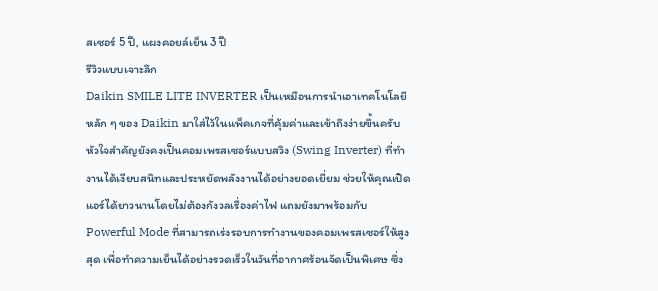สเซอร์ 5 ปี, แผงคอยล์เย็น 3 ปี
รีวิวแบบเจาะลึก
Daikin SMILE LITE INVERTER เป็นเหมือนการนำเอาเทคโนโลยีหลัก ๆ ของ Daikin มาใส่ไว้ในแพ็คเกจที่คุ้มค่าและเข้าถึงง่ายขึ้นครับ หัวใจสำคัญยังคงเป็นคอมเพรสเซอร์แบบสวิง (Swing Inverter) ที่ทำงานได้เงียบสนิทและประหยัดพลังงานได้อย่างยอดเยี่ยม ช่วยให้คุณเปิดแอร์ได้ยาวนานโดยไม่ต้องกังวลเรื่องค่าไฟ แถมยังมาพร้อมกับ Powerful Mode ที่สามารถเร่งรอบการทำงานของคอมเพรสเซอร์ให้สูงสุด เพื่อทำความเย็นได้อย่างรวดเร็วในวันที่อากาศร้อนจัดเป็นพิเศษ ซึ่ง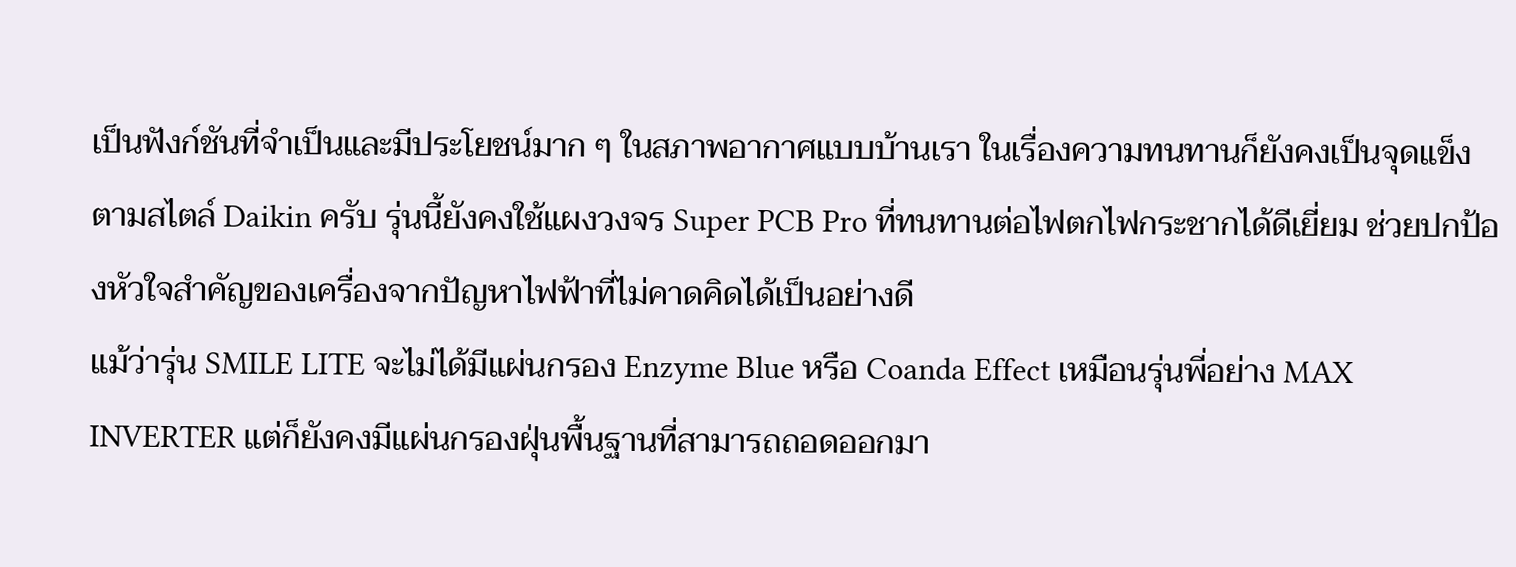เป็นฟังก์ชันที่จำเป็นและมีประโยชน์มาก ๆ ในสภาพอากาศแบบบ้านเรา ในเรื่องความทนทานก็ยังคงเป็นจุดแข็งตามสไตล์ Daikin ครับ รุ่นนี้ยังคงใช้แผงวงจร Super PCB Pro ที่ทนทานต่อไฟตกไฟกระชากได้ดีเยี่ยม ช่วยปกป้องหัวใจสำคัญของเครื่องจากปัญหาไฟฟ้าที่ไม่คาดคิดได้เป็นอย่างดี
แม้ว่ารุ่น SMILE LITE จะไม่ได้มีแผ่นกรอง Enzyme Blue หรือ Coanda Effect เหมือนรุ่นพี่อย่าง MAX INVERTER แต่ก็ยังคงมีแผ่นกรองฝุ่นพื้นฐานที่สามารถถอดออกมา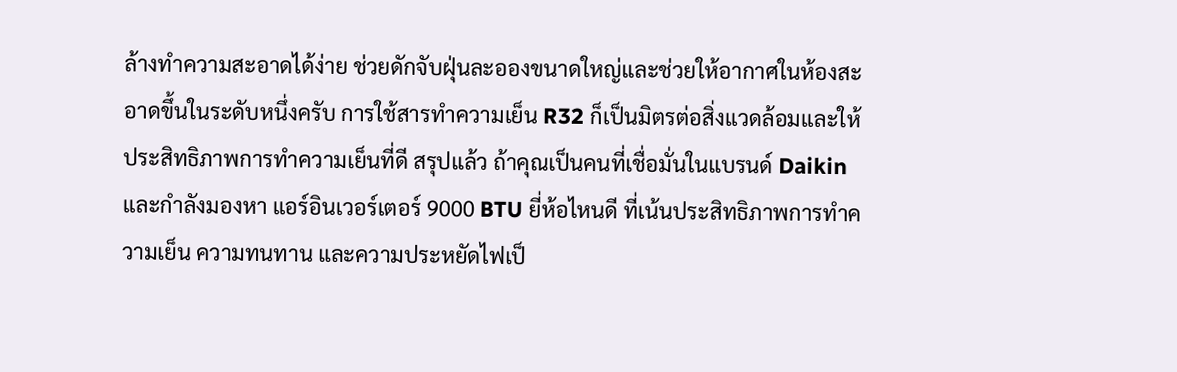ล้างทำความสะอาดได้ง่าย ช่วยดักจับฝุ่นละอองขนาดใหญ่และช่วยให้อากาศในห้องสะอาดขึ้นในระดับหนึ่งครับ การใช้สารทำความเย็น R32 ก็เป็นมิตรต่อสิ่งแวดล้อมและให้ประสิทธิภาพการทำความเย็นที่ดี สรุปแล้ว ถ้าคุณเป็นคนที่เชื่อมั่นในแบรนด์ Daikin และกำลังมองหา แอร์อินเวอร์เตอร์ 9000 BTU ยี่ห้อไหนดี ที่เน้นประสิทธิภาพการทำความเย็น ความทนทาน และความประหยัดไฟเป็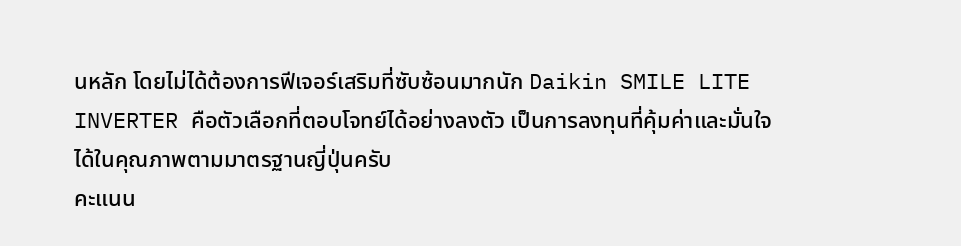นหลัก โดยไม่ได้ต้องการฟีเจอร์เสริมที่ซับซ้อนมากนัก Daikin SMILE LITE INVERTER คือตัวเลือกที่ตอบโจทย์ได้อย่างลงตัว เป็นการลงทุนที่คุ้มค่าและมั่นใจได้ในคุณภาพตามมาตรฐานญี่ปุ่นครับ
คะแนน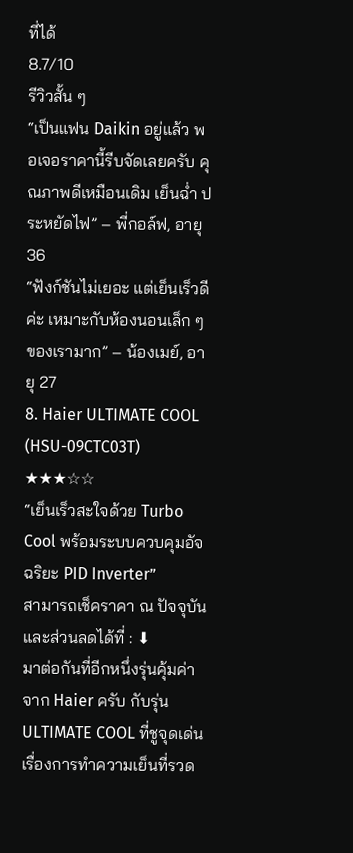ที่ได้
8.7/10
รีวิวสั้น ๆ
“เป็นแฟน Daikin อยู่แล้ว พอเจอราคานี้รีบจัดเลยครับ คุณภาพดีเหมือนเดิม เย็นฉ่ำ ประหยัดไฟ” – พี่กอล์ฟ, อายุ 36
“ฟังก์ชันไม่เยอะ แต่เย็นเร็วดีค่ะ เหมาะกับห้องนอนเล็ก ๆ ของเรามาก” – น้องเมย์, อายุ 27
8. Haier ULTIMATE COOL (HSU-09CTC03T) ★★★☆☆
“เย็นเร็วสะใจด้วย Turbo Cool พร้อมระบบควบคุมอัจฉริยะ PID Inverter”
สามารถเช็คราคา ณ ปัจจุบัน และส่วนลดได้ที่ : ⬇
มาต่อกันที่อีกหนึ่งรุ่นคุ้มค่าจาก Haier ครับ กับรุ่น ULTIMATE COOL ที่ชูจุดเด่นเรื่องการทำความเย็นที่รวด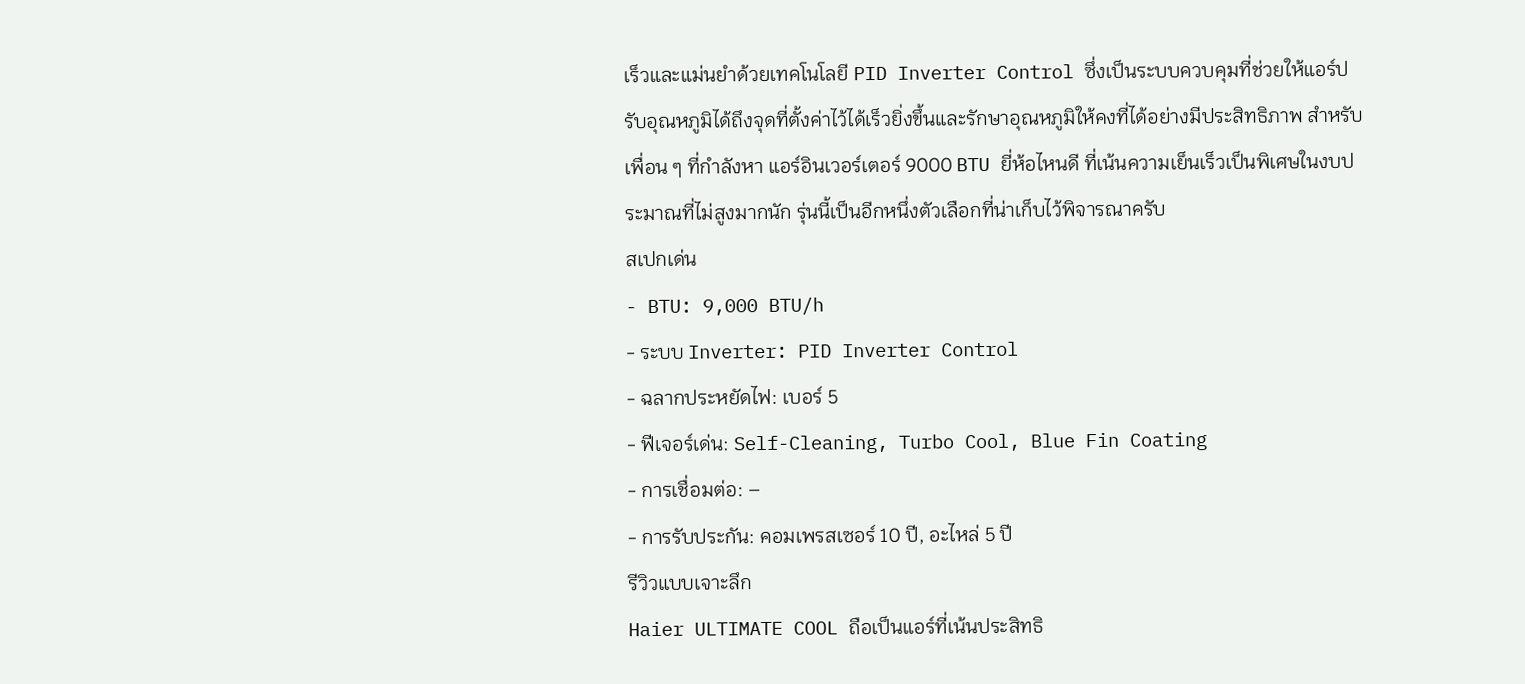เร็วและแม่นยำด้วยเทคโนโลยี PID Inverter Control ซึ่งเป็นระบบควบคุมที่ช่วยให้แอร์ปรับอุณหภูมิได้ถึงจุดที่ตั้งค่าไว้ได้เร็วยิ่งขึ้นและรักษาอุณหภูมิให้คงที่ได้อย่างมีประสิทธิภาพ สำหรับเพื่อน ๆ ที่กำลังหา แอร์อินเวอร์เตอร์ 9000 BTU ยี่ห้อไหนดี ที่เน้นความเย็นเร็วเป็นพิเศษในงบประมาณที่ไม่สูงมากนัก รุ่นนี้เป็นอีกหนึ่งตัวเลือกที่น่าเก็บไว้พิจารณาครับ
สเปกเด่น
- BTU: 9,000 BTU/h
- ระบบ Inverter: PID Inverter Control
- ฉลากประหยัดไฟ: เบอร์ 5
- ฟีเจอร์เด่น: Self-Cleaning, Turbo Cool, Blue Fin Coating
- การเชื่อมต่อ: –
- การรับประกัน: คอมเพรสเซอร์ 10 ปี, อะไหล่ 5 ปี
รีวิวแบบเจาะลึก
Haier ULTIMATE COOL ถือเป็นแอร์ที่เน้นประสิทธิ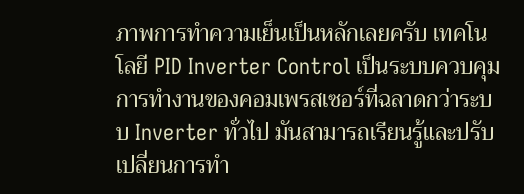ภาพการทำความเย็นเป็นหลักเลยครับ เทคโนโลยี PID Inverter Control เป็นระบบควบคุมการทำงานของคอมเพรสเซอร์ที่ฉลาดกว่าระบบ Inverter ทั่วไป มันสามารถเรียนรู้และปรับเปลี่ยนการทำ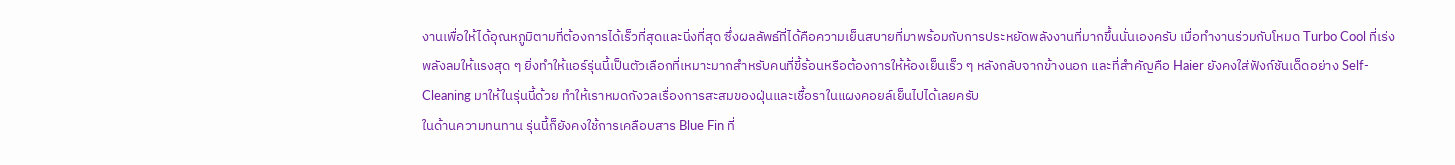งานเพื่อให้ได้อุณหภูมิตามที่ต้องการได้เร็วที่สุดและนิ่งที่สุด ซึ่งผลลัพธ์ที่ได้คือความเย็นสบายที่มาพร้อมกับการประหยัดพลังงานที่มากขึ้นนั่นเองครับ เมื่อทำงานร่วมกับโหมด Turbo Cool ที่เร่งพลังลมให้แรงสุด ๆ ยิ่งทำให้แอร์รุ่นนี้เป็นตัวเลือกที่เหมาะมากสำหรับคนที่ขี้ร้อนหรือต้องการให้ห้องเย็นเร็ว ๆ หลังกลับจากข้างนอก และที่สำคัญคือ Haier ยังคงใส่ฟังก์ชันเด็ดอย่าง Self-Cleaning มาให้ในรุ่นนี้ด้วย ทำให้เราหมดกังวลเรื่องการสะสมของฝุ่นและเชื้อราในแผงคอยล์เย็นไปได้เลยครับ
ในด้านความทนทาน รุ่นนี้ก็ยังคงใช้การเคลือบสาร Blue Fin ที่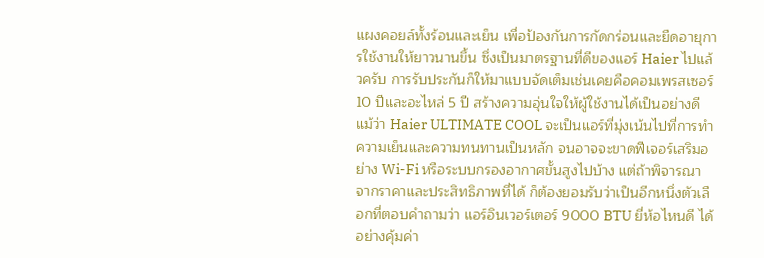แผงคอยล์ทั้งร้อนและเย็น เพื่อป้องกันการกัดกร่อนและยืดอายุการใช้งานให้ยาวนานขึ้น ซึ่งเป็นมาตรฐานที่ดีของแอร์ Haier ไปแล้วครับ การรับประกันก็ให้มาแบบจัดเต็มเช่นเคยคือคอมเพรสเซอร์ 10 ปีและอะไหล่ 5 ปี สร้างความอุ่นใจให้ผู้ใช้งานได้เป็นอย่างดี แม้ว่า Haier ULTIMATE COOL จะเป็นแอร์ที่มุ่งเน้นไปที่การทำความเย็นและความทนทานเป็นหลัก จนอาจจะขาดฟีเจอร์เสริมอย่าง Wi-Fi หรือระบบกรองอากาศขั้นสูงไปบ้าง แต่ถ้าพิจารณาจากราคาและประสิทธิภาพที่ได้ ก็ต้องยอมรับว่าเป็นอีกหนึ่งตัวเลือกที่ตอบคำถามว่า แอร์อินเวอร์เตอร์ 9000 BTU ยี่ห้อไหนดี ได้อย่างคุ้มค่า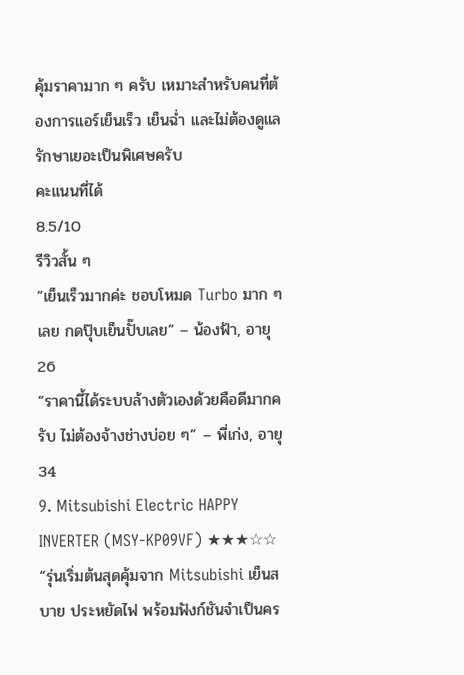คุ้มราคามาก ๆ ครับ เหมาะสำหรับคนที่ต้องการแอร์เย็นเร็ว เย็นฉ่ำ และไม่ต้องดูแลรักษาเยอะเป็นพิเศษครับ
คะแนนที่ได้
8.5/10
รีวิวสั้น ๆ
“เย็นเร็วมากค่ะ ชอบโหมด Turbo มาก ๆ เลย กดปุ๊บเย็นปั๊บเลย” – น้องฟ้า, อายุ 26
“ราคานี้ได้ระบบล้างตัวเองด้วยคือดีมากครับ ไม่ต้องจ้างช่างบ่อย ๆ” – พี่เก่ง, อายุ 34
9. Mitsubishi Electric HAPPY INVERTER (MSY-KP09VF) ★★★☆☆
“รุ่นเริ่มต้นสุดคุ้มจาก Mitsubishi เย็นสบาย ประหยัดไฟ พร้อมฟังก์ชันจำเป็นคร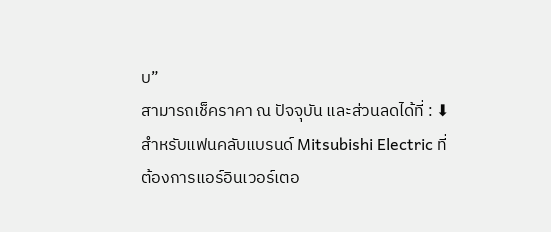บ”
สามารถเช็คราคา ณ ปัจจุบัน และส่วนลดได้ที่ : ⬇
สำหรับแฟนคลับแบรนด์ Mitsubishi Electric ที่ต้องการแอร์อินเวอร์เตอ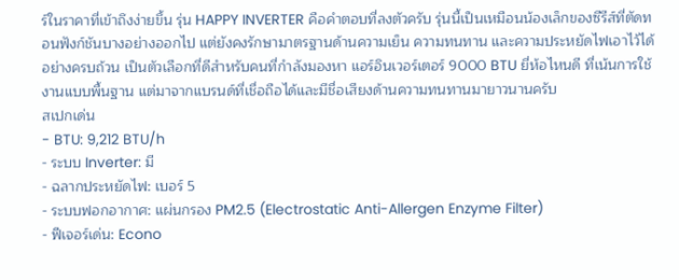ร์ในราคาที่เข้าถึงง่ายขึ้น รุ่น HAPPY INVERTER คือคำตอบที่ลงตัวครับ รุ่นนี้เป็นเหมือนน้องเล็กของซีรีส์ที่ตัดทอนฟังก์ชันบางอย่างออกไป แต่ยังคงรักษามาตรฐานด้านความเย็น ความทนทาน และความประหยัดไฟเอาไว้ได้อย่างครบถ้วน เป็นตัวเลือกที่ดีสำหรับคนที่กำลังมองหา แอร์อินเวอร์เตอร์ 9000 BTU ยี่ห้อไหนดี ที่เน้นการใช้งานแบบพื้นฐาน แต่มาจากแบรนด์ที่เชื่อถือได้และมีชื่อเสียงด้านความทนทานมายาวนานครับ
สเปกเด่น
- BTU: 9,212 BTU/h
- ระบบ Inverter: มี
- ฉลากประหยัดไฟ: เบอร์ 5
- ระบบฟอกอากาศ: แผ่นกรอง PM2.5 (Electrostatic Anti-Allergen Enzyme Filter)
- ฟีเจอร์เด่น: Econo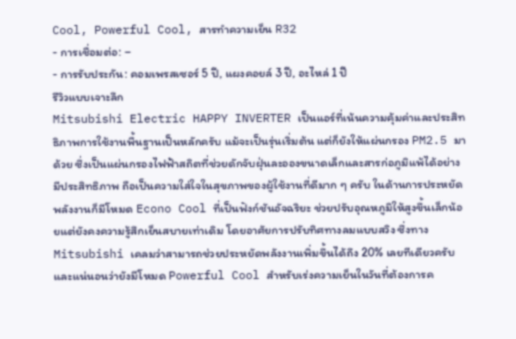Cool, Powerful Cool, สารทำความเย็น R32
- การเชื่อมต่อ: –
- การรับประกัน: คอมเพรสเซอร์ 5 ปี, แผงคอยล์ 3 ปี, อะไหล่ 1 ปี
รีวิวแบบเจาะลึก
Mitsubishi Electric HAPPY INVERTER เป็นแอร์ที่เน้นความคุ้มค่าและประสิทธิภาพการใช้งานพื้นฐานเป็นหลักครับ แม้จะเป็นรุ่นเริ่มต้น แต่ก็ยังให้แผ่นกรอง PM2.5 มาด้วย ซึ่งเป็นแผ่นกรองไฟฟ้าสถิตที่ช่วยดักจับฝุ่นละอองขนาดเล็กและสารก่อภูมิแพ้ได้อย่างมีประสิทธิภาพ ถือเป็นความใส่ใจในสุขภาพของผู้ใช้งานที่ดีมาก ๆ ครับ ในด้านการประหยัดพลังงานก็มีโหมด Econo Cool ที่เป็นฟังก์ชันอัจฉริยะ ช่วยปรับอุณหภูมิให้สูงขึ้นเล็กน้อยแต่ยังคงความรู้สึกเย็นสบายเท่าเดิม โดยอาศัยการปรับทิศทางลมแบบสวิง ซึ่งทาง Mitsubishi เคลมว่าสามารถช่วยประหยัดพลังงานเพิ่มขึ้นได้ถึง 20% เลยทีเดียวครับ และแน่นอนว่ายังมีโหมด Powerful Cool สำหรับเร่งความเย็นในวันที่ต้องการค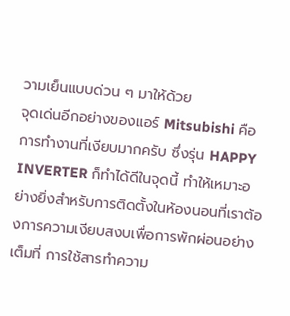วามเย็นแบบด่วน ๆ มาให้ด้วย
จุดเด่นอีกอย่างของแอร์ Mitsubishi คือการทำงานที่เงียบมากครับ ซึ่งรุ่น HAPPY INVERTER ก็ทำได้ดีในจุดนี้ ทำให้เหมาะอย่างยิ่งสำหรับการติดตั้งในห้องนอนที่เราต้องการความเงียบสงบเพื่อการพักผ่อนอย่างเต็มที่ การใช้สารทำความ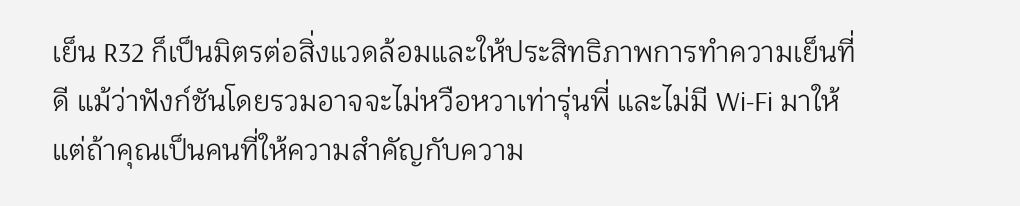เย็น R32 ก็เป็นมิตรต่อสิ่งแวดล้อมและให้ประสิทธิภาพการทำความเย็นที่ดี แม้ว่าฟังก์ชันโดยรวมอาจจะไม่หวือหวาเท่ารุ่นพี่ และไม่มี Wi-Fi มาให้ แต่ถ้าคุณเป็นคนที่ให้ความสำคัญกับความ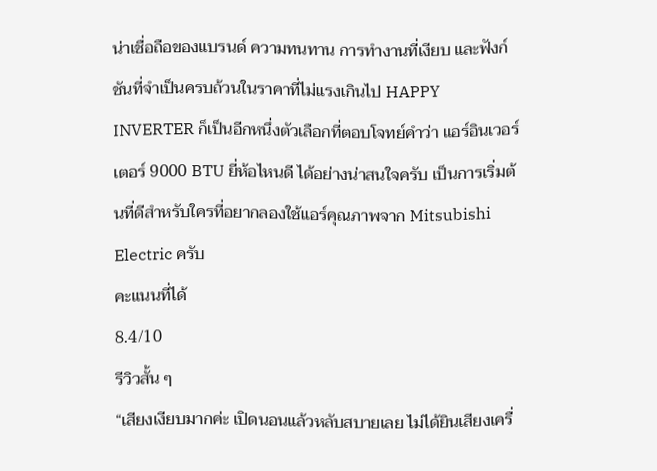น่าเชื่อถือของแบรนด์ ความทนทาน การทำงานที่เงียบ และฟังก์ชันที่จำเป็นครบถ้วนในราคาที่ไม่แรงเกินไป HAPPY INVERTER ก็เป็นอีกหนึ่งตัวเลือกที่ตอบโจทย์คำว่า แอร์อินเวอร์เตอร์ 9000 BTU ยี่ห้อไหนดี ได้อย่างน่าสนใจครับ เป็นการเริ่มต้นที่ดีสำหรับใครที่อยากลองใช้แอร์คุณภาพจาก Mitsubishi Electric ครับ
คะแนนที่ได้
8.4/10
รีวิวสั้น ๆ
“เสียงเงียบมากค่ะ เปิดนอนแล้วหลับสบายเลย ไม่ได้ยินเสียงเครื่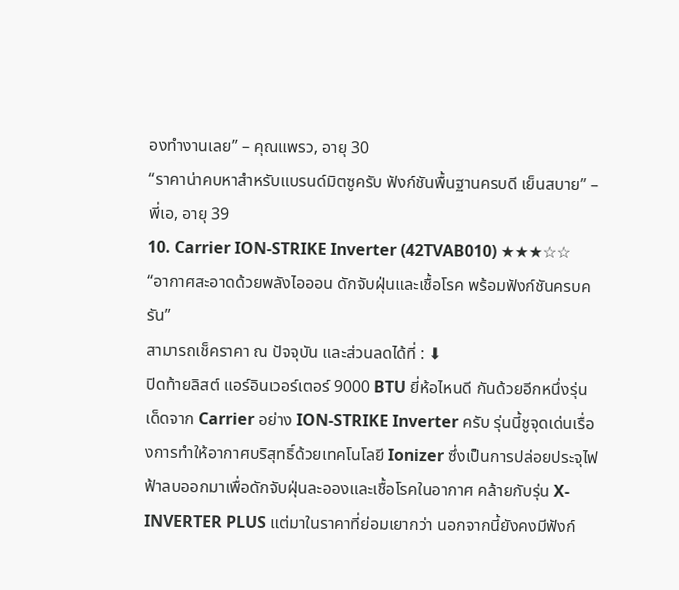องทำงานเลย” – คุณแพรว, อายุ 30
“ราคาน่าคบหาสำหรับแบรนด์มิตซูครับ ฟังก์ชันพื้นฐานครบดี เย็นสบาย” – พี่เอ, อายุ 39
10. Carrier ION-STRIKE Inverter (42TVAB010) ★★★☆☆
“อากาศสะอาดด้วยพลังไอออน ดักจับฝุ่นและเชื้อโรค พร้อมฟังก์ชันครบครัน”
สามารถเช็คราคา ณ ปัจจุบัน และส่วนลดได้ที่ : ⬇
ปิดท้ายลิสต์ แอร์อินเวอร์เตอร์ 9000 BTU ยี่ห้อไหนดี กันด้วยอีกหนึ่งรุ่นเด็ดจาก Carrier อย่าง ION-STRIKE Inverter ครับ รุ่นนี้ชูจุดเด่นเรื่องการทำให้อากาศบริสุทธิ์ด้วยเทคโนโลยี Ionizer ซึ่งเป็นการปล่อยประจุไฟฟ้าลบออกมาเพื่อดักจับฝุ่นละอองและเชื้อโรคในอากาศ คล้ายกับรุ่น X-INVERTER PLUS แต่มาในราคาที่ย่อมเยากว่า นอกจากนี้ยังคงมีฟังก์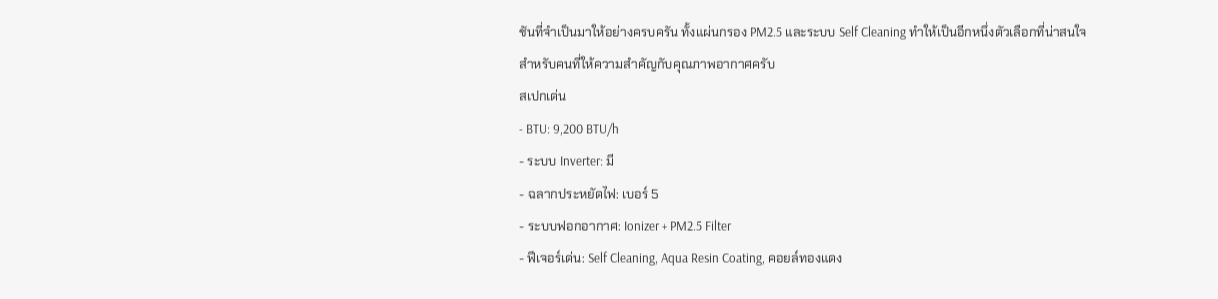ชันที่จำเป็นมาให้อย่างครบครัน ทั้งแผ่นกรอง PM2.5 และระบบ Self Cleaning ทำให้เป็นอีกหนึ่งตัวเลือกที่น่าสนใจสำหรับคนที่ให้ความสำคัญกับคุณภาพอากาศครับ
สเปกเด่น
- BTU: 9,200 BTU/h
- ระบบ Inverter: มี
- ฉลากประหยัดไฟ: เบอร์ 5
- ระบบฟอกอากาศ: Ionizer + PM2.5 Filter
- ฟีเจอร์เด่น: Self Cleaning, Aqua Resin Coating, คอยล์ทองแดง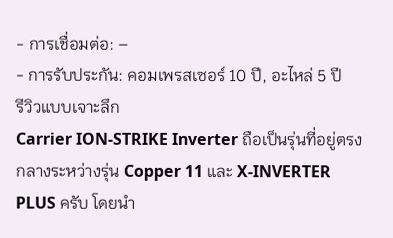- การเชื่อมต่อ: –
- การรับประกัน: คอมเพรสเซอร์ 10 ปี, อะไหล่ 5 ปี
รีวิวแบบเจาะลึก
Carrier ION-STRIKE Inverter ถือเป็นรุ่นที่อยู่ตรงกลางระหว่างรุ่น Copper 11 และ X-INVERTER PLUS ครับ โดยนำ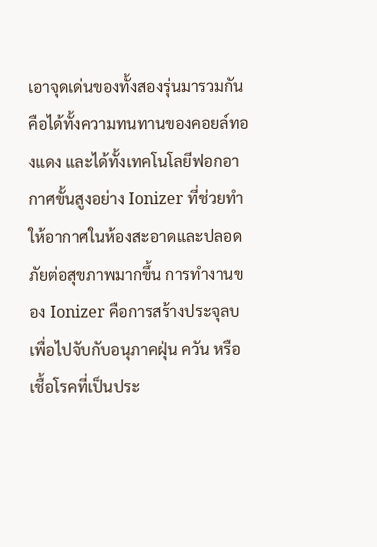เอาจุดเด่นของทั้งสองรุ่นมารวมกัน คือได้ทั้งความทนทานของคอยล์ทองแดง และได้ทั้งเทคโนโลยีฟอกอากาศขั้นสูงอย่าง Ionizer ที่ช่วยทำให้อากาศในห้องสะอาดและปลอดภัยต่อสุขภาพมากขึ้น การทำงานของ Ionizer คือการสร้างประจุลบเพื่อไปจับกับอนุภาคฝุ่น ควัน หรือเชื้อโรคที่เป็นประ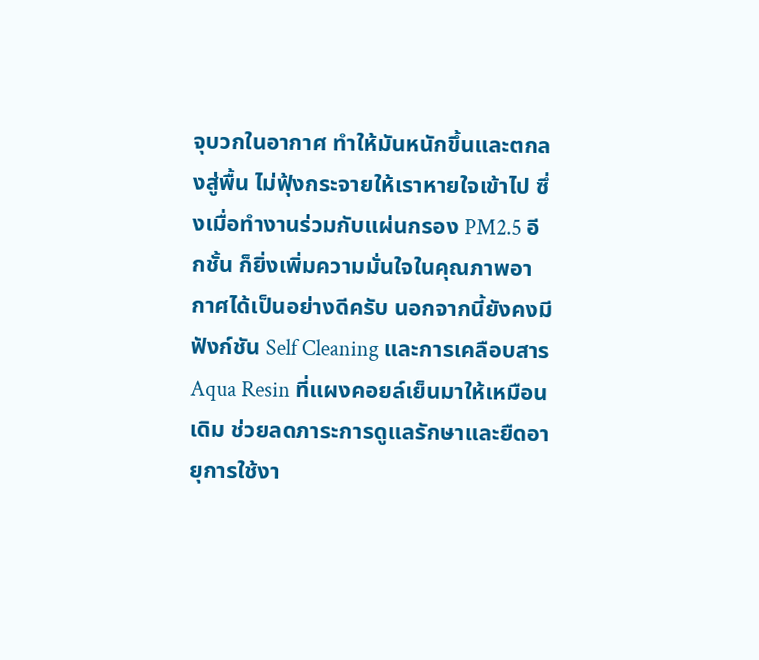จุบวกในอากาศ ทำให้มันหนักขึ้นและตกลงสู่พื้น ไม่ฟุ้งกระจายให้เราหายใจเข้าไป ซึ่งเมื่อทำงานร่วมกับแผ่นกรอง PM2.5 อีกชั้น ก็ยิ่งเพิ่มความมั่นใจในคุณภาพอากาศได้เป็นอย่างดีครับ นอกจากนี้ยังคงมีฟังก์ชัน Self Cleaning และการเคลือบสาร Aqua Resin ที่แผงคอยล์เย็นมาให้เหมือนเดิม ช่วยลดภาระการดูแลรักษาและยืดอายุการใช้งา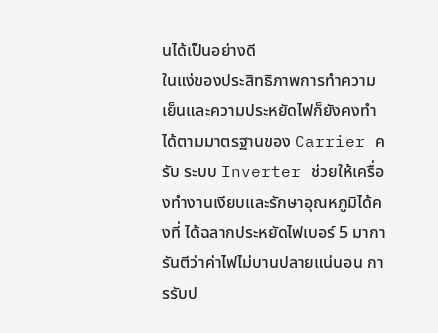นได้เป็นอย่างดี
ในแง่ของประสิทธิภาพการทำความเย็นและความประหยัดไฟก็ยังคงทำได้ตามมาตรฐานของ Carrier ครับ ระบบ Inverter ช่วยให้เครื่องทำงานเงียบและรักษาอุณหภูมิได้คงที่ ได้ฉลากประหยัดไฟเบอร์ 5 มาการันตีว่าค่าไฟไม่บานปลายแน่นอน การรับป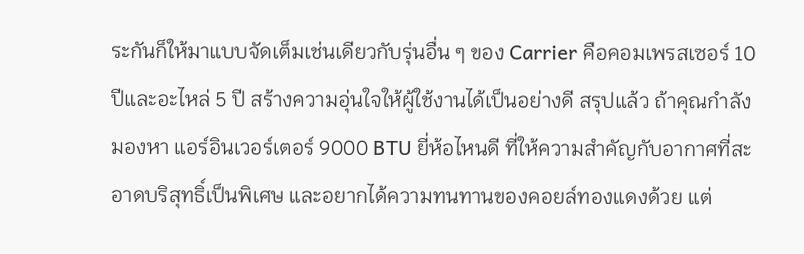ระกันก็ให้มาแบบจัดเต็มเช่นเดียวกับรุ่นอื่น ๆ ของ Carrier คือคอมเพรสเซอร์ 10 ปีและอะไหล่ 5 ปี สร้างความอุ่นใจให้ผู้ใช้งานได้เป็นอย่างดี สรุปแล้ว ถ้าคุณกำลังมองหา แอร์อินเวอร์เตอร์ 9000 BTU ยี่ห้อไหนดี ที่ให้ความสำคัญกับอากาศที่สะอาดบริสุทธิ์เป็นพิเศษ และอยากได้ความทนทานของคอยล์ทองแดงด้วย แต่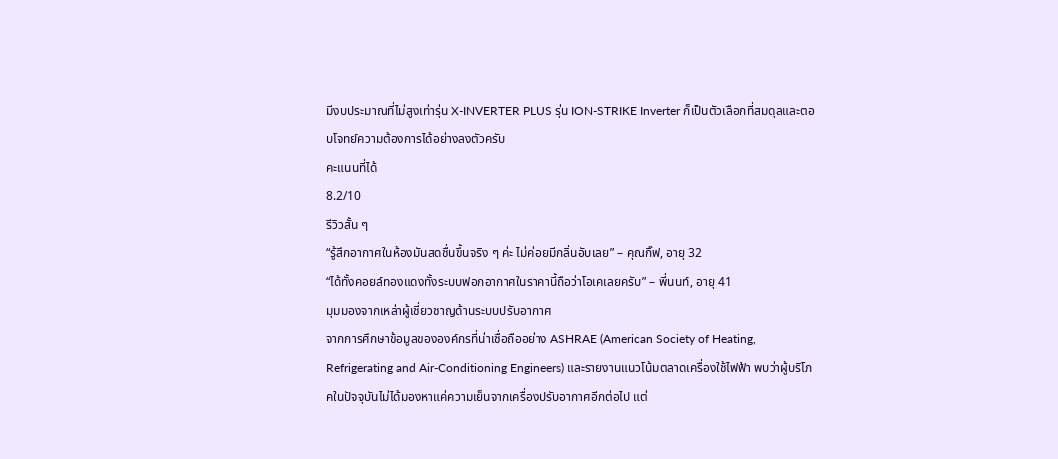มีงบประมาณที่ไม่สูงเท่ารุ่น X-INVERTER PLUS รุ่น ION-STRIKE Inverter ก็เป็นตัวเลือกที่สมดุลและตอบโจทย์ความต้องการได้อย่างลงตัวครับ
คะแนนที่ได้
8.2/10
รีวิวสั้น ๆ
“รู้สึกอากาศในห้องมันสดชื่นขึ้นจริง ๆ ค่ะ ไม่ค่อยมีกลิ่นอับเลย” – คุณกิ๊ฟ, อายุ 32
“ได้ทั้งคอยล์ทองแดงทั้งระบบฟอกอากาศในราคานี้ถือว่าโอเคเลยครับ” – พี่นนท์, อายุ 41
มุมมองจากเหล่าผู้เชี่ยวชาญด้านระบบปรับอากาศ
จากการศึกษาข้อมูลขององค์กรที่น่าเชื่อถืออย่าง ASHRAE (American Society of Heating, Refrigerating and Air-Conditioning Engineers) และรายงานแนวโน้มตลาดเครื่องใช้ไฟฟ้า พบว่าผู้บริโภคในปัจจุบันไม่ได้มองหาแค่ความเย็นจากเครื่องปรับอากาศอีกต่อไป แต่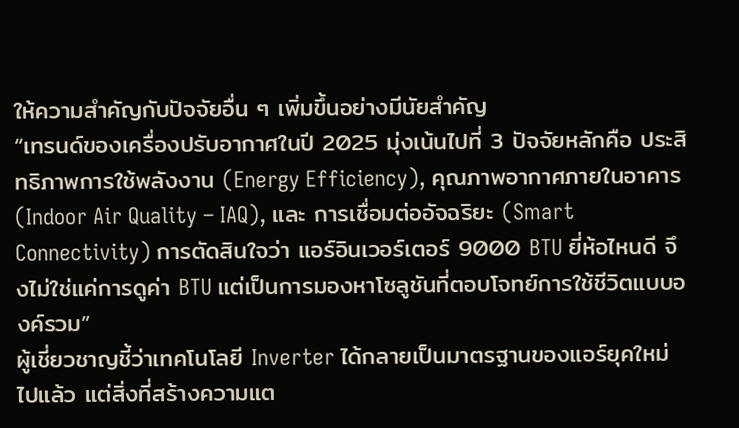ให้ความสำคัญกับปัจจัยอื่น ๆ เพิ่มขึ้นอย่างมีนัยสำคัญ
“เทรนด์ของเครื่องปรับอากาศในปี 2025 มุ่งเน้นไปที่ 3 ปัจจัยหลักคือ ประสิทธิภาพการใช้พลังงาน (Energy Efficiency), คุณภาพอากาศภายในอาคาร (Indoor Air Quality – IAQ), และ การเชื่อมต่ออัจฉริยะ (Smart Connectivity) การตัดสินใจว่า แอร์อินเวอร์เตอร์ 9000 BTU ยี่ห้อไหนดี จึงไม่ใช่แค่การดูค่า BTU แต่เป็นการมองหาโซลูชันที่ตอบโจทย์การใช้ชีวิตแบบองค์รวม”
ผู้เชี่ยวชาญชี้ว่าเทคโนโลยี Inverter ได้กลายเป็นมาตรฐานของแอร์ยุคใหม่ไปแล้ว แต่สิ่งที่สร้างความแต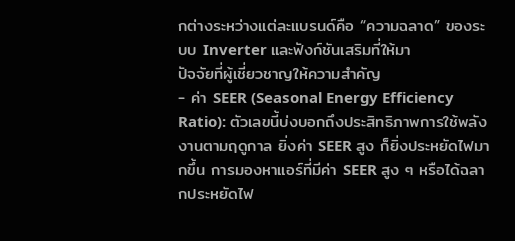กต่างระหว่างแต่ละแบรนด์คือ “ความฉลาด” ของระบบ Inverter และฟังก์ชันเสริมที่ให้มา
ปัจจัยที่ผู้เชี่ยวชาญให้ความสำคัญ
- ค่า SEER (Seasonal Energy Efficiency Ratio): ตัวเลขนี้บ่งบอกถึงประสิทธิภาพการใช้พลังงานตามฤดูกาล ยิ่งค่า SEER สูง ก็ยิ่งประหยัดไฟมากขึ้น การมองหาแอร์ที่มีค่า SEER สูง ๆ หรือได้ฉลากประหยัดไฟ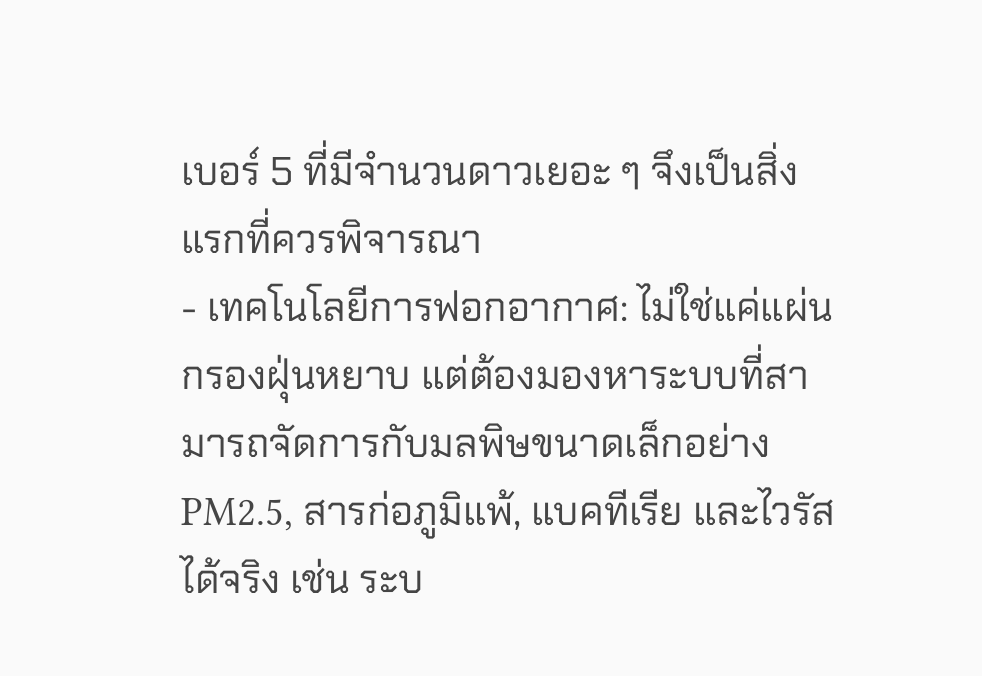เบอร์ 5 ที่มีจำนวนดาวเยอะ ๆ จึงเป็นสิ่งแรกที่ควรพิจารณา
- เทคโนโลยีการฟอกอากาศ: ไม่ใช่แค่แผ่นกรองฝุ่นหยาบ แต่ต้องมองหาระบบที่สามารถจัดการกับมลพิษขนาดเล็กอย่าง PM2.5, สารก่อภูมิแพ้, แบคทีเรีย และไวรัสได้จริง เช่น ระบ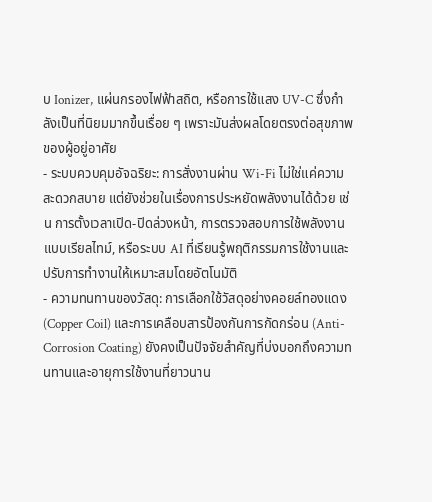บ Ionizer, แผ่นกรองไฟฟ้าสถิต, หรือการใช้แสง UV-C ซึ่งกำลังเป็นที่นิยมมากขึ้นเรื่อย ๆ เพราะมันส่งผลโดยตรงต่อสุขภาพของผู้อยู่อาศัย
- ระบบควบคุมอัจฉริยะ: การสั่งงานผ่าน Wi-Fi ไม่ใช่แค่ความสะดวกสบาย แต่ยังช่วยในเรื่องการประหยัดพลังงานได้ด้วย เช่น การตั้งเวลาเปิด-ปิดล่วงหน้า, การตรวจสอบการใช้พลังงานแบบเรียลไทม์, หรือระบบ AI ที่เรียนรู้พฤติกรรมการใช้งานและปรับการทำงานให้เหมาะสมโดยอัตโนมัติ
- ความทนทานของวัสดุ: การเลือกใช้วัสดุอย่างคอยล์ทองแดง (Copper Coil) และการเคลือบสารป้องกันการกัดกร่อน (Anti-Corrosion Coating) ยังคงเป็นปัจจัยสำคัญที่บ่งบอกถึงความทนทานและอายุการใช้งานที่ยาวนาน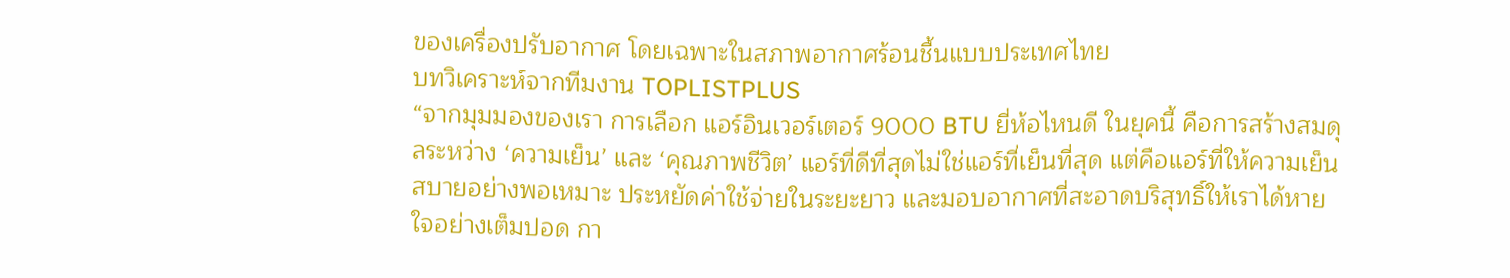ของเครื่องปรับอากาศ โดยเฉพาะในสภาพอากาศร้อนชื้นแบบประเทศไทย
บทวิเคราะห์จากทีมงาน TOPLISTPLUS
“จากมุมมองของเรา การเลือก แอร์อินเวอร์เตอร์ 9000 BTU ยี่ห้อไหนดี ในยุคนี้ คือการสร้างสมดุลระหว่าง ‘ความเย็น’ และ ‘คุณภาพชีวิต’ แอร์ที่ดีที่สุดไม่ใช่แอร์ที่เย็นที่สุด แต่คือแอร์ที่ให้ความเย็นสบายอย่างพอเหมาะ ประหยัดค่าใช้จ่ายในระยะยาว และมอบอากาศที่สะอาดบริสุทธิ์ให้เราได้หายใจอย่างเต็มปอด กา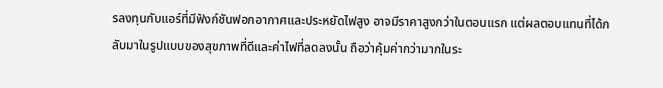รลงทุนกับแอร์ที่มีฟังก์ชันฟอกอากาศและประหยัดไฟสูง อาจมีราคาสูงกว่าในตอนแรก แต่ผลตอบแทนที่ได้กลับมาในรูปแบบของสุขภาพที่ดีและค่าไฟที่ลดลงนั้น ถือว่าคุ้มค่ากว่ามากในระ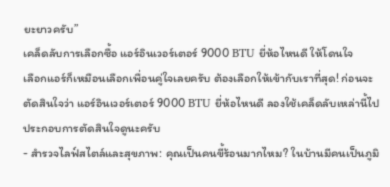ยะยาวครับ”
เคล็ดลับการเลือกซื้อ แอร์อินเวอร์เตอร์ 9000 BTU ยี่ห้อไหนดี ให้โดนใจ
เลือกแอร์ก็เหมือนเลือกเพื่อนคู่ใจเลยครับ ต้องเลือกให้เข้ากับเราที่สุด! ก่อนจะตัดสินใจว่า แอร์อินเวอร์เตอร์ 9000 BTU ยี่ห้อไหนดี ลองใช้เคล็ดลับเหล่านี้ไปประกอบการตัดสินใจดูนะครับ
- สำรวจไลฟ์สไตล์และสุขภาพ: คุณเป็นคนขี้ร้อนมากไหม? ในบ้านมีคนเป็นภูมิ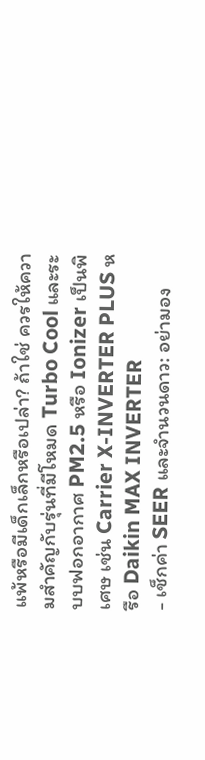แพ้หรือมีเด็กเล็กหรือเปล่า? ถ้าใช่ ควรให้ความสำคัญกับรุ่นที่มีโหมด Turbo Cool และระบบฟอกอากาศ PM2.5 หรือ Ionizer เป็นพิเศษ เช่น Carrier X-INVERTER PLUS หรือ Daikin MAX INVERTER
- เช็กค่า SEER และจำนวนดาว: อย่ามอง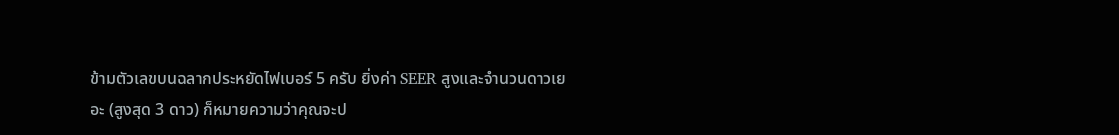ข้ามตัวเลขบนฉลากประหยัดไฟเบอร์ 5 ครับ ยิ่งค่า SEER สูงและจำนวนดาวเยอะ (สูงสุด 3 ดาว) ก็หมายความว่าคุณจะป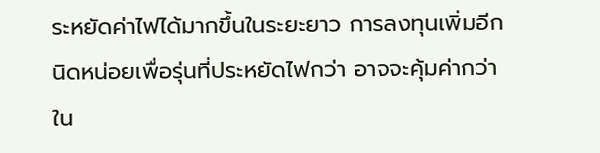ระหยัดค่าไฟได้มากขึ้นในระยะยาว การลงทุนเพิ่มอีกนิดหน่อยเพื่อรุ่นที่ประหยัดไฟกว่า อาจจะคุ้มค่ากว่าใน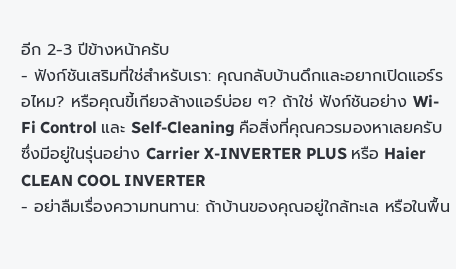อีก 2-3 ปีข้างหน้าครับ
- ฟังก์ชันเสริมที่ใช่สำหรับเรา: คุณกลับบ้านดึกและอยากเปิดแอร์รอไหม? หรือคุณขี้เกียจล้างแอร์บ่อย ๆ? ถ้าใช่ ฟังก์ชันอย่าง Wi-Fi Control และ Self-Cleaning คือสิ่งที่คุณควรมองหาเลยครับ ซึ่งมีอยู่ในรุ่นอย่าง Carrier X-INVERTER PLUS หรือ Haier CLEAN COOL INVERTER
- อย่าลืมเรื่องความทนทาน: ถ้าบ้านของคุณอยู่ใกล้ทะเล หรือในพื้น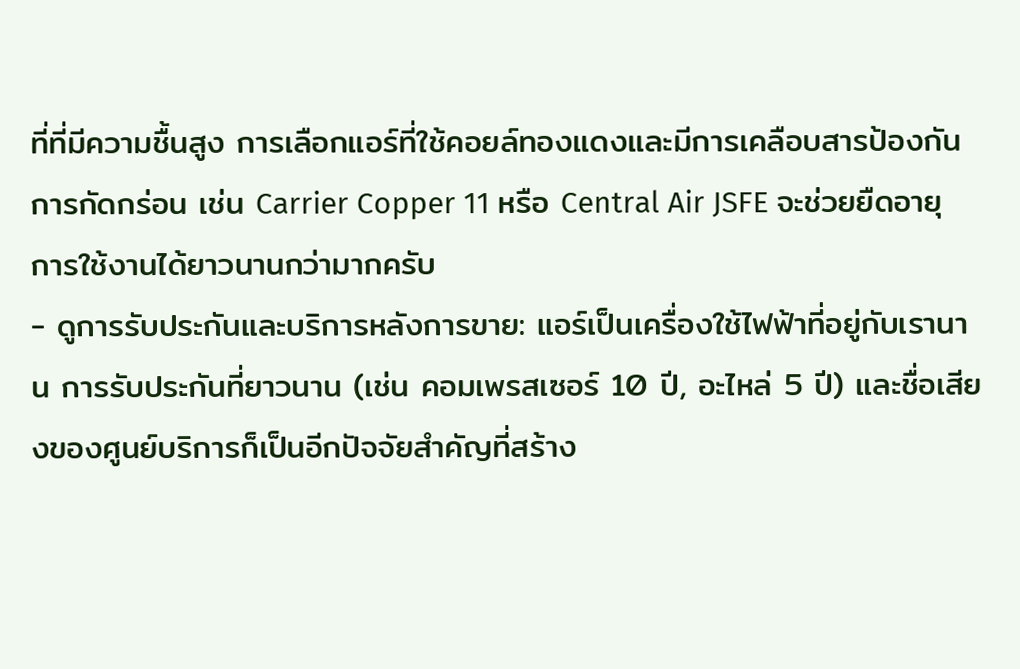ที่ที่มีความชื้นสูง การเลือกแอร์ที่ใช้คอยล์ทองแดงและมีการเคลือบสารป้องกันการกัดกร่อน เช่น Carrier Copper 11 หรือ Central Air JSFE จะช่วยยืดอายุการใช้งานได้ยาวนานกว่ามากครับ
- ดูการรับประกันและบริการหลังการขาย: แอร์เป็นเครื่องใช้ไฟฟ้าที่อยู่กับเรานาน การรับประกันที่ยาวนาน (เช่น คอมเพรสเซอร์ 10 ปี, อะไหล่ 5 ปี) และชื่อเสียงของศูนย์บริการก็เป็นอีกปัจจัยสำคัญที่สร้าง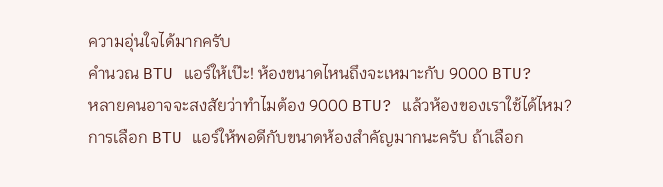ความอุ่นใจได้มากครับ
คำนวณ BTU แอร์ให้เป๊ะ! ห้องขนาดไหนถึงจะเหมาะกับ 9000 BTU?
หลายคนอาจจะสงสัยว่าทำไมต้อง 9000 BTU? แล้วห้องของเราใช้ได้ไหม? การเลือก BTU แอร์ให้พอดีกับขนาดห้องสำคัญมากนะครับ ถ้าเลือก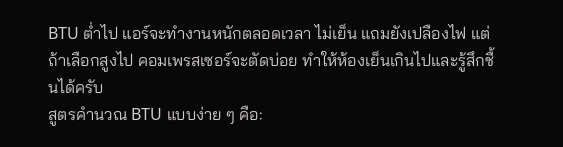BTU ต่ำไป แอร์จะทำงานหนักตลอดเวลา ไม่เย็น แถมยังเปลืองไฟ แต่ถ้าเลือกสูงไป คอมเพรสเซอร์จะตัดบ่อย ทำให้ห้องเย็นเกินไปและรู้สึกชื้นได้ครับ
สูตรคำนวณ BTU แบบง่าย ๆ คือ: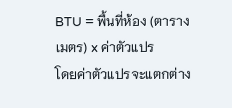BTU = พื้นที่ห้อง (ตารางเมตร) x ค่าตัวแปร
โดยค่าตัวแปรจะแตกต่าง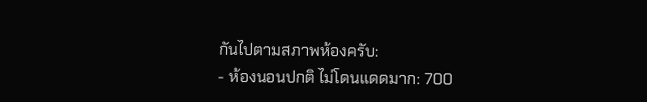กันไปตามสภาพห้องครับ:
- ห้องนอนปกติ ไม่โดนแดดมาก: 700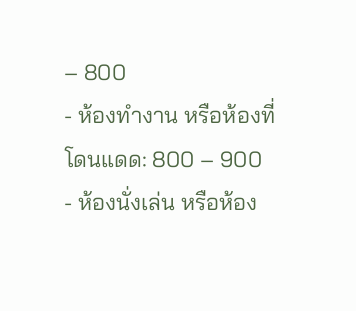– 800
- ห้องทำงาน หรือห้องที่โดนแดด: 800 – 900
- ห้องนั่งเล่น หรือห้อง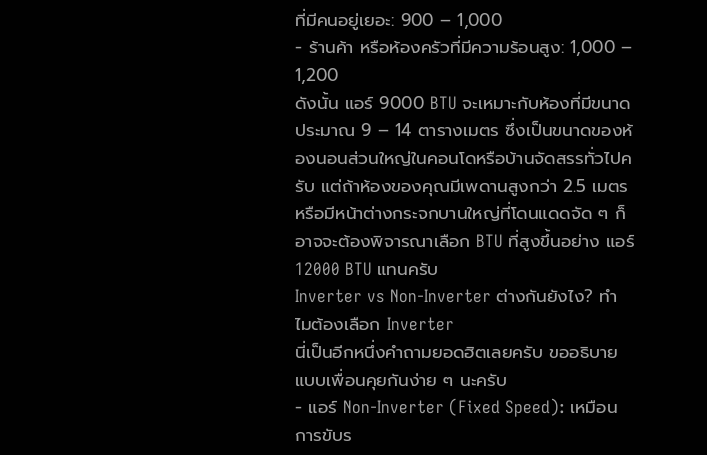ที่มีคนอยู่เยอะ: 900 – 1,000
- ร้านค้า หรือห้องครัวที่มีความร้อนสูง: 1,000 – 1,200
ดังนั้น แอร์ 9000 BTU จะเหมาะกับห้องที่มีขนาดประมาณ 9 – 14 ตารางเมตร ซึ่งเป็นขนาดของห้องนอนส่วนใหญ่ในคอนโดหรือบ้านจัดสรรทั่วไปครับ แต่ถ้าห้องของคุณมีเพดานสูงกว่า 2.5 เมตร หรือมีหน้าต่างกระจกบานใหญ่ที่โดนแดดจัด ๆ ก็อาจจะต้องพิจารณาเลือก BTU ที่สูงขึ้นอย่าง แอร์ 12000 BTU แทนครับ
Inverter vs Non-Inverter ต่างกันยังไง? ทำไมต้องเลือก Inverter
นี่เป็นอีกหนึ่งคำถามยอดฮิตเลยครับ ขออธิบายแบบเพื่อนคุยกันง่าย ๆ นะครับ
- แอร์ Non-Inverter (Fixed Speed): เหมือนการขับร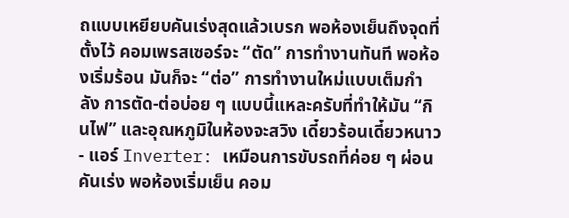ถแบบเหยียบคันเร่งสุดแล้วเบรก พอห้องเย็นถึงจุดที่ตั้งไว้ คอมเพรสเซอร์จะ “ตัด” การทำงานทันที พอห้องเริ่มร้อน มันก็จะ “ต่อ” การทำงานใหม่แบบเต็มกำลัง การตัด-ต่อบ่อย ๆ แบบนี้แหละครับที่ทำให้มัน “กินไฟ” และอุณหภูมิในห้องจะสวิง เดี๋ยวร้อนเดี๋ยวหนาว
- แอร์ Inverter: เหมือนการขับรถที่ค่อย ๆ ผ่อนคันเร่ง พอห้องเริ่มเย็น คอม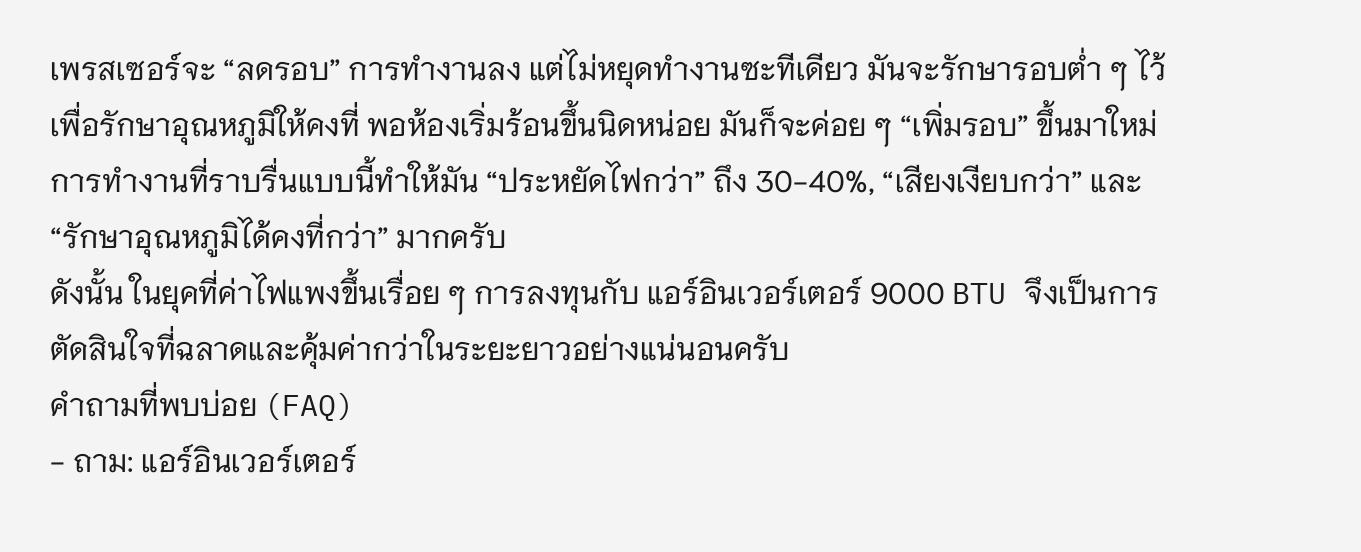เพรสเซอร์จะ “ลดรอบ” การทำงานลง แต่ไม่หยุดทำงานซะทีเดียว มันจะรักษารอบต่ำ ๆ ไว้เพื่อรักษาอุณหภูมิให้คงที่ พอห้องเริ่มร้อนขึ้นนิดหน่อย มันก็จะค่อย ๆ “เพิ่มรอบ” ขึ้นมาใหม่ การทำงานที่ราบรื่นแบบนี้ทำให้มัน “ประหยัดไฟกว่า” ถึง 30-40%, “เสียงเงียบกว่า” และ “รักษาอุณหภูมิได้คงที่กว่า” มากครับ
ดังนั้น ในยุคที่ค่าไฟแพงขึ้นเรื่อย ๆ การลงทุนกับ แอร์อินเวอร์เตอร์ 9000 BTU จึงเป็นการตัดสินใจที่ฉลาดและคุ้มค่ากว่าในระยะยาวอย่างแน่นอนครับ
คำถามที่พบบ่อย (FAQ)
- ถาม: แอร์อินเวอร์เตอร์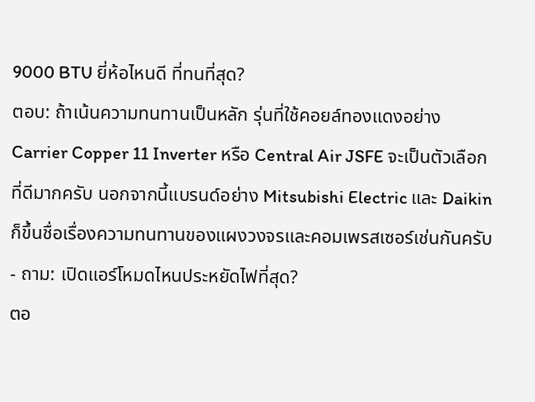9000 BTU ยี่ห้อไหนดี ที่ทนที่สุด?
ตอบ: ถ้าเน้นความทนทานเป็นหลัก รุ่นที่ใช้คอยล์ทองแดงอย่าง Carrier Copper 11 Inverter หรือ Central Air JSFE จะเป็นตัวเลือกที่ดีมากครับ นอกจากนี้แบรนด์อย่าง Mitsubishi Electric และ Daikin ก็ขึ้นชื่อเรื่องความทนทานของแผงวงจรและคอมเพรสเซอร์เช่นกันครับ - ถาม: เปิดแอร์โหมดไหนประหยัดไฟที่สุด?
ตอ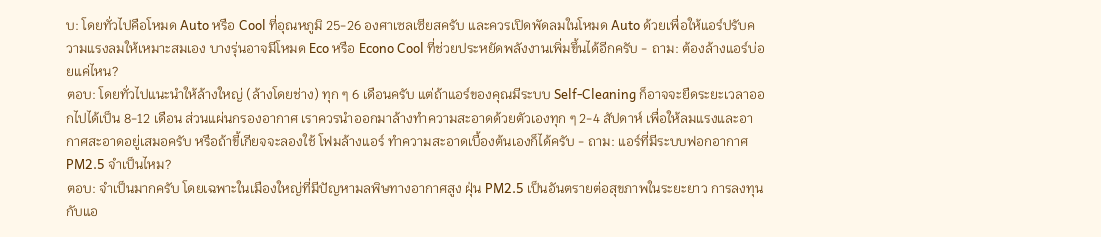บ: โดยทั่วไปคือโหมด Auto หรือ Cool ที่อุณหภูมิ 25-26 องศาเซลเซียสครับ และควรเปิดพัดลมในโหมด Auto ด้วยเพื่อให้แอร์ปรับความแรงลมให้เหมาะสมเอง บางรุ่นอาจมีโหมด Eco หรือ Econo Cool ที่ช่วยประหยัดพลังงานเพิ่มขึ้นได้อีกครับ - ถาม: ต้องล้างแอร์บ่อยแค่ไหน?
ตอบ: โดยทั่วไปแนะนำให้ล้างใหญ่ (ล้างโดยช่าง) ทุก ๆ 6 เดือนครับ แต่ถ้าแอร์ของคุณมีระบบ Self-Cleaning ก็อาจจะยืดระยะเวลาออกไปได้เป็น 8-12 เดือน ส่วนแผ่นกรองอากาศ เราควรนำออกมาล้างทำความสะอาดด้วยตัวเองทุก ๆ 2-4 สัปดาห์ เพื่อให้ลมแรงและอากาศสะอาดอยู่เสมอครับ หรือถ้าขี้เกียจจะลองใช้ โฟมล้างแอร์ ทำความสะอาดเบื้องต้นเองก็ได้ครับ - ถาม: แอร์ที่มีระบบฟอกอากาศ PM2.5 จำเป็นไหม?
ตอบ: จำเป็นมากครับ โดยเฉพาะในเมืองใหญ่ที่มีปัญหามลพิษทางอากาศสูง ฝุ่น PM2.5 เป็นอันตรายต่อสุขภาพในระยะยาว การลงทุนกับแอ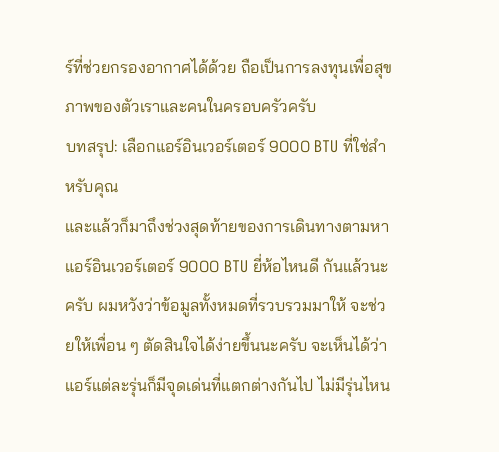ร์ที่ช่วยกรองอากาศได้ด้วย ถือเป็นการลงทุนเพื่อสุขภาพของตัวเราและคนในครอบครัวครับ
บทสรุป: เลือกแอร์อินเวอร์เตอร์ 9000 BTU ที่ใช่สำหรับคุณ
และแล้วก็มาถึงช่วงสุดท้ายของการเดินทางตามหา แอร์อินเวอร์เตอร์ 9000 BTU ยี่ห้อไหนดี กันแล้วนะครับ ผมหวังว่าข้อมูลทั้งหมดที่รวบรวมมาให้ จะช่วยให้เพื่อน ๆ ตัดสินใจได้ง่ายขึ้นนะครับ จะเห็นได้ว่าแอร์แต่ละรุ่นก็มีจุดเด่นที่แตกต่างกันไป ไม่มีรุ่นไหน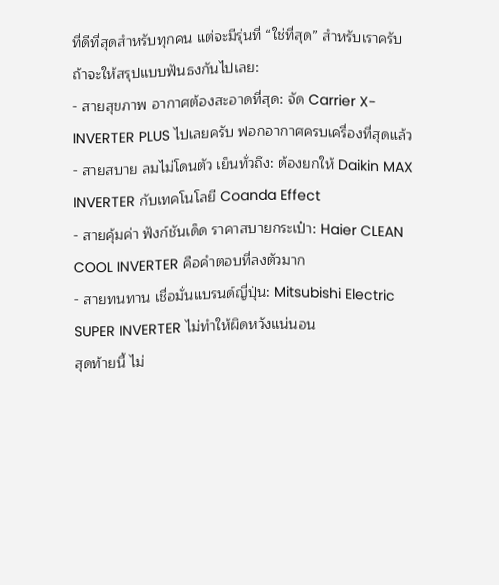ที่ดีที่สุดสำหรับทุกคน แต่จะมีรุ่นที่ “ใช่ที่สุด” สำหรับเราครับ
ถ้าจะให้สรุปแบบฟันธงกันไปเลย:
- สายสุขภาพ อากาศต้องสะอาดที่สุด: จัด Carrier X-INVERTER PLUS ไปเลยครับ ฟอกอากาศครบเครื่องที่สุดแล้ว
- สายสบาย ลมไม่โดนตัว เย็นทั่วถึง: ต้องยกให้ Daikin MAX INVERTER กับเทคโนโลยี Coanda Effect
- สายคุ้มค่า ฟังก์ชันเด็ด ราคาสบายกระเป๋า: Haier CLEAN COOL INVERTER คือคำตอบที่ลงตัวมาก
- สายทนทาน เชื่อมั่นแบรนด์ญี่ปุ่น: Mitsubishi Electric SUPER INVERTER ไม่ทำให้ผิดหวังแน่นอน
สุดท้ายนี้ ไม่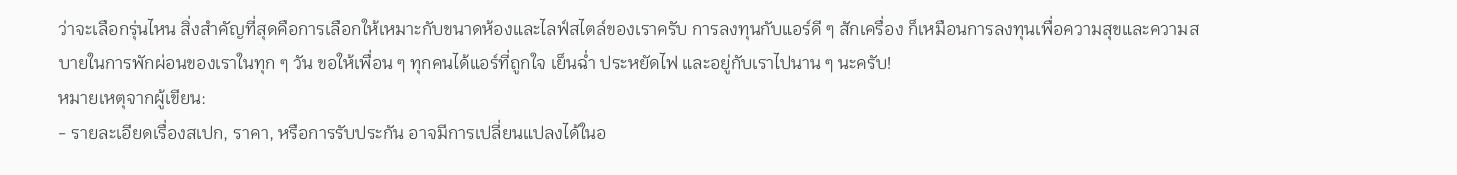ว่าจะเลือกรุ่นไหน สิ่งสำคัญที่สุดคือการเลือกให้เหมาะกับขนาดห้องและไลฟ์สไตล์ของเราครับ การลงทุนกับแอร์ดี ๆ สักเครื่อง ก็เหมือนการลงทุนเพื่อความสุขและความสบายในการพักผ่อนของเราในทุก ๆ วัน ขอให้เพื่อน ๆ ทุกคนได้แอร์ที่ถูกใจ เย็นฉ่ำ ประหยัดไฟ และอยู่กับเราไปนาน ๆ นะครับ!
หมายเหตุจากผู้เขียน:
- รายละเอียดเรื่องสเปก, ราคา, หรือการรับประกัน อาจมีการเปลี่ยนแปลงได้ในอ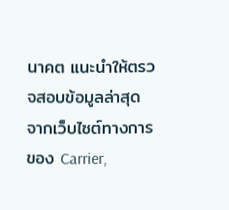นาคต แนะนำให้ตรวจสอบข้อมูลล่าสุดจากเว็บไซต์ทางการของ Carrier,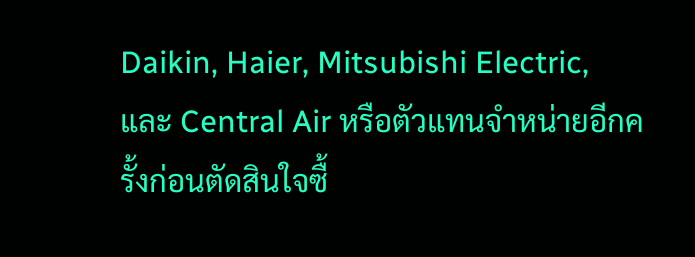Daikin, Haier, Mitsubishi Electric, และ Central Air หรือตัวแทนจำหน่ายอีกครั้งก่อนตัดสินใจซื้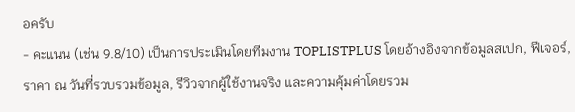อครับ
- คะแนน (เช่น 9.8/10) เป็นการประเมินโดยทีมงาน TOPLISTPLUS โดยอ้างอิงจากข้อมูลสเปก, ฟีเจอร์, ราคา ณ วันที่รวบรวมข้อมูล, รีวิวจากผู้ใช้งานจริง และความคุ้มค่าโดยรวม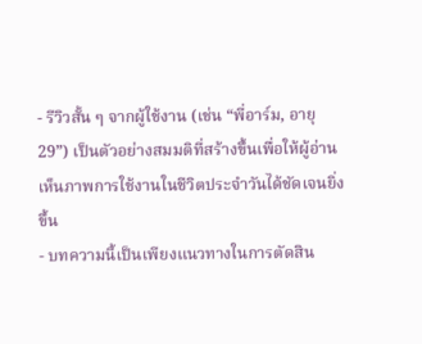- รีวิวสั้น ๆ จากผู้ใช้งาน (เช่น “พี่อาร์ม, อายุ 29”) เป็นตัวอย่างสมมติที่สร้างขึ้นเพื่อให้ผู้อ่านเห็นภาพการใช้งานในชีวิตประจำวันได้ชัดเจนยิ่งขึ้น
- บทความนี้เป็นเพียงแนวทางในการตัดสิน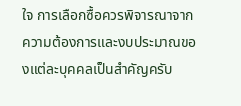ใจ การเลือกซื้อควรพิจารณาจากความต้องการและงบประมาณของแต่ละบุคคลเป็นสำคัญครับ